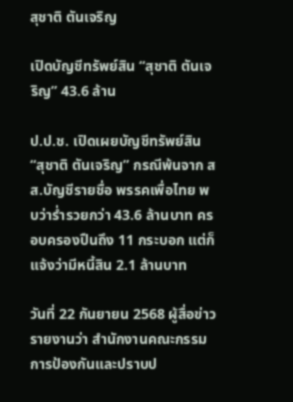สุชาติ ตันเจริญ

เปิดบัญชีทรัพย์สิน “สุชาติ ตันเจริญ” 43.6 ล้าน

ป.ป.ช. เปิดเผยบัญชีทรัพย์สิน “สุชาติ ตันเจริญ” กรณีพ้นจาก สส.บัญชีรายชื่อ พรรคเพื่อไทย พบว่าร่ำรวยกว่า 43.6 ล้านบาท ครอบครองปืนถึง 11 กระบอก แต่ก็แจ้งว่ามีหนี้สิน 2.1 ล้านบาท

วันที่ 22 กันยายน 2568 ผู้สื่อข่าวรายงานว่า สำนักงานคณะกรรมการป้องกันและปราบป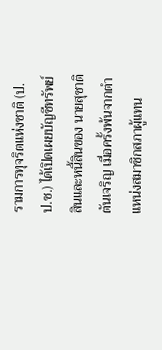รามการทุจริตแห่งชาติ (ป.ป.ช.) ได้เปิดเผยบัญชีทรัพย์สินและหนี้สินของ นายสุชาติ ตันเจริญ เมื่อครั้งพ้นจากตำแหน่งสมาชิกสภาผู้แทน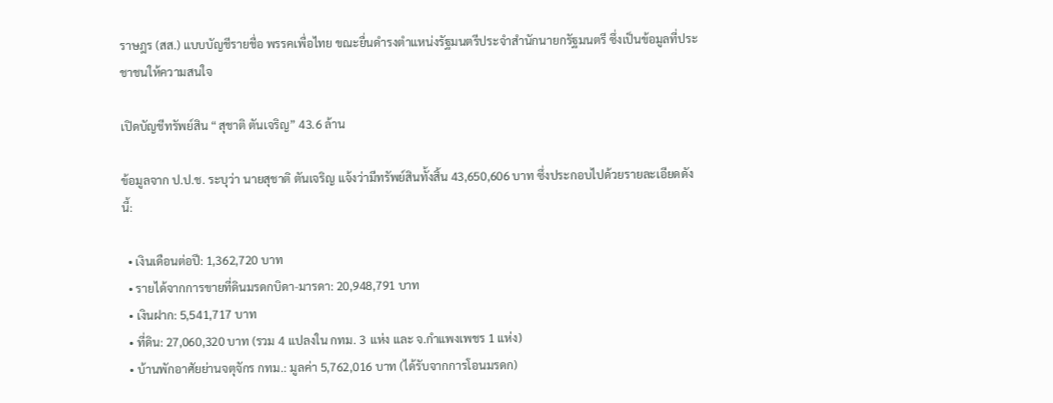ราษฎร (สส.) แบบบัญชีรายชื่อ พรรคเพื่อไทย ขณะยื่นดำรงตำแหน่งรัฐมนตรีประจำสำนักนายกรัฐมนตรี ซึ่งเป็นข้อมูลที่ประชาชนให้ความสนใจ

เปิดบัญชีทรัพย์สิน “สุชาติ ตันเจริญ” 43.6 ล้าน

ข้อมูลจาก ป.ป.ช. ระบุว่า นายสุชาติ ตันเจริญ แจ้งว่ามีทรัพย์สินทั้งสิ้น 43,650,606 บาท ซึ่งประกอบไปด้วยรายละเอียดดังนี้:

  • เงินเดือนต่อปี: 1,362,720 บาท
  • รายได้จากการขายที่ดินมรดกบิดา-มารดา: 20,948,791 บาท
  • เงินฝาก: 5,541,717 บาท
  • ที่ดิน: 27,060,320 บาท (รวม 4 แปลงใน กทม. 3 แห่ง และ จ.กำแพงเพชร 1 แห่ง)
  • บ้านพักอาศัยย่านจตุจักร กทม.: มูลค่า 5,762,016 บาท (ได้รับจากการโอนมรดก)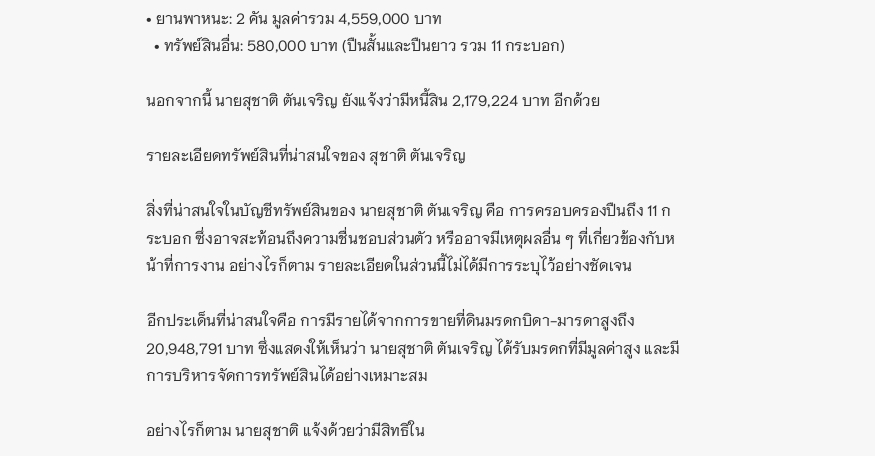• ยานพาหนะ: 2 คัน มูลค่ารวม 4,559,000 บาท
  • ทรัพย์สินอื่น: 580,000 บาท (ปืนสั้นและปืนยาว รวม 11 กระบอก)

นอกจากนี้ นายสุชาติ ตันเจริญ ยังแจ้งว่ามีหนี้สิน 2,179,224 บาท อีกด้วย

รายละเอียดทรัพย์สินที่น่าสนใจของ สุชาติ ตันเจริญ

สิ่งที่น่าสนใจในบัญชีทรัพย์สินของ นายสุชาติ ตันเจริญ คือ การครอบครองปืนถึง 11 กระบอก ซึ่งอาจสะท้อนถึงความชื่นชอบส่วนตัว หรืออาจมีเหตุผลอื่น ๆ ที่เกี่ยวข้องกับหน้าที่การงาน อย่างไรก็ตาม รายละเอียดในส่วนนี้ไม่ได้มีการระบุไว้อย่างชัดเจน

อีกประเด็นที่น่าสนใจคือ การมีรายได้จากการขายที่ดินมรดกบิดา-มารดาสูงถึง 20,948,791 บาท ซึ่งแสดงให้เห็นว่า นายสุชาติ ตันเจริญ ได้รับมรดกที่มีมูลค่าสูง และมีการบริหารจัดการทรัพย์สินได้อย่างเหมาะสม

อย่างไรก็ตาม นายสุชาติ แจ้งด้วยว่ามีสิทธิใน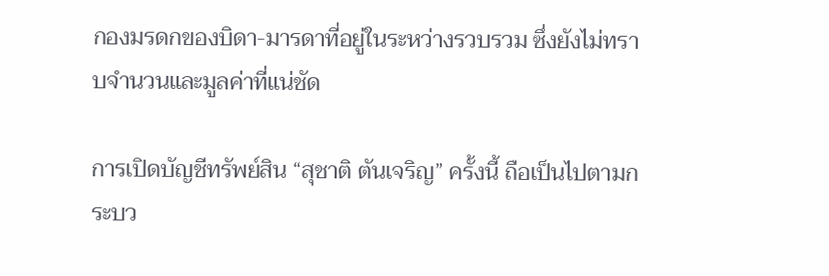กองมรดกของบิดา-มารดาที่อยู่ในระหว่างรวบรวม ซึ่งยังไม่ทราบจำนวนและมูลค่าที่แน่ชัด

การเปิดบัญชีทรัพย์สิน “สุชาติ ตันเจริญ” ครั้งนี้ ถือเป็นไปตามกระบว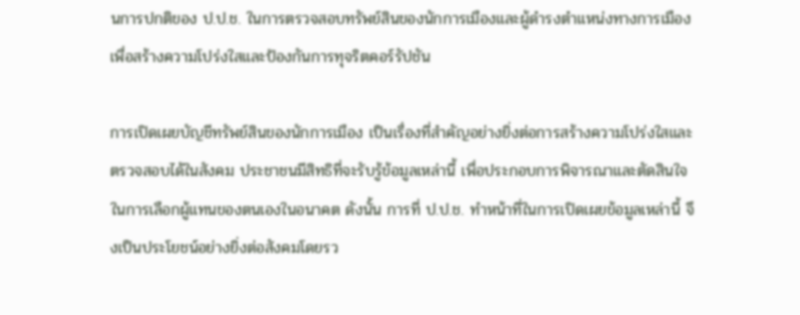นการปกติของ ป.ป.ช. ในการตรวจสอบทรัพย์สินของนักการเมืองและผู้ดำรงตำแหน่งทางการเมือง เพื่อสร้างความโปร่งใสและป้องกันการทุจริตคอร์รัปชัน

การเปิดเผยบัญชีทรัพย์สินของนักการเมือง เป็นเรื่องที่สำคัญอย่างยิ่งต่อการสร้างความโปร่งใสและตรวจสอบได้ในสังคม ประชาชนมีสิทธิที่จะรับรู้ข้อมูลเหล่านี้ เพื่อประกอบการพิจารณาและตัดสินใจในการเลือกผู้แทนของตนเองในอนาคต ดังนั้น การที่ ป.ป.ช. ทำหน้าที่ในการเปิดเผยข้อมูลเหล่านี้ จึงเป็นประโยชน์อย่างยิ่งต่อสังคมโดยรว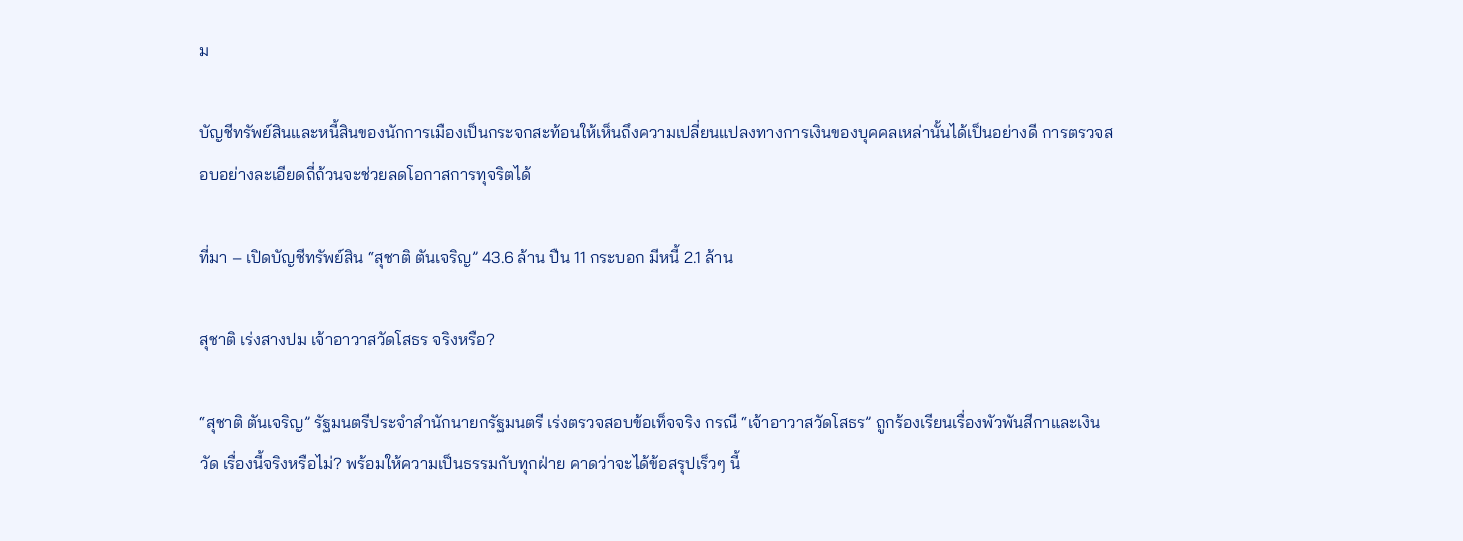ม

บัญชีทรัพย์สินและหนี้สินของนักการเมืองเป็นกระจกสะท้อนให้เห็นถึงความเปลี่ยนแปลงทางการเงินของบุคคลเหล่านั้นได้เป็นอย่างดี การตรวจสอบอย่างละเอียดถี่ถ้วนจะช่วยลดโอกาสการทุจริตได้

ที่มา – เปิดบัญชีทรัพย์สิน “สุชาติ ตันเจริญ” 43.6 ล้าน ปืน 11 กระบอก มีหนี้ 2.1 ล้าน

สุชาติ เร่งสางปม เจ้าอาวาสวัดโสธร จริงหรือ?

“สุชาติ ตันเจริญ” รัฐมนตรีประจำสำนักนายกรัฐมนตรี เร่งตรวจสอบข้อเท็จจริง กรณี “เจ้าอาวาสวัดโสธร” ถูกร้องเรียนเรื่องพัวพันสีกาและเงินวัด เรื่องนี้จริงหรือไม่? พร้อมให้ความเป็นธรรมกับทุกฝ่าย คาดว่าจะได้ข้อสรุปเร็วๆ นี้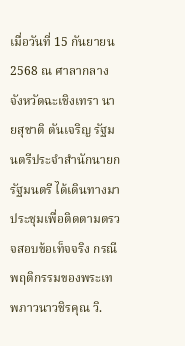เมื่อวันที่ 15 กันยายน 2568 ณ ศาลากลางจังหวัดฉะเชิงเทรา นายสุชาติ ตันเจริญ รัฐมนตรีประจำสำนักนายกรัฐมนตรี ได้เดินทางมาประชุมเพื่อติดตามตรวจสอบข้อเท็จจริง กรณีพฤติกรรมของพระเทพภาวนาวชิรคุณ วิ.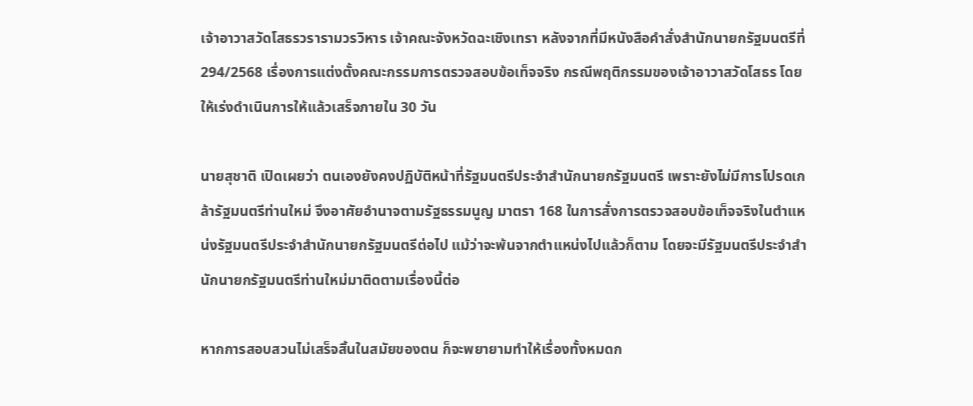เจ้าอาวาสวัดโสธรวรารามวรวิหาร เจ้าคณะจังหวัดฉะเชิงเทรา หลังจากที่มีหนังสือคำสั่งสำนักนายกรัฐมนตรีที่ 294/2568 เรื่องการแต่งตั้งคณะกรรมการตรวจสอบข้อเท็จจริง กรณีพฤติกรรมของเจ้าอาวาสวัดโสธร โดยให้เร่งดำเนินการให้แล้วเสร็จภายใน 30 วัน

นายสุชาติ เปิดเผยว่า ตนเองยังคงปฏิบัติหน้าที่รัฐมนตรีประจำสำนักนายกรัฐมนตรี เพราะยังไม่มีการโปรดเกล้ารัฐมนตรีท่านใหม่ จึงอาศัยอำนาจตามรัฐธรรมนูญ มาตรา 168 ในการสั่งการตรวจสอบข้อเท็จจริงในตำแหน่งรัฐมนตรีประจำสำนักนายกรัฐมนตรีต่อไป แม้ว่าจะพ้นจากตำแหน่งไปแล้วก็ตาม โดยจะมีรัฐมนตรีประจำสำนักนายกรัฐมนตรีท่านใหม่มาติดตามเรื่องนี้ต่อ

หากการสอบสวนไม่เสร็จสิ้นในสมัยของตน ก็จะพยายามทำให้เรื่องทั้งหมดก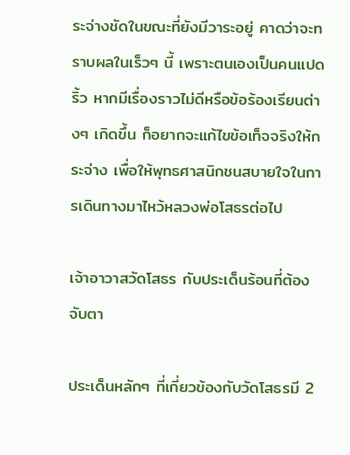ระจ่างชัดในขณะที่ยังมีวาระอยู่ คาดว่าจะทราบผลในเร็วๆ นี้ เพราะตนเองเป็นคนแปดริ้ว หากมีเรื่องราวไม่ดีหรือข้อร้องเรียนต่างๆ เกิดขึ้น ก็อยากจะแก้ไขข้อเท็จจริงให้กระจ่าง เพื่อให้พุทธศาสนิกชนสบายใจในการเดินทางมาไหว้หลวงพ่อโสธรต่อไป

เจ้าอาวาสวัดโสธร กับประเด็นร้อนที่ต้องจับตา

ประเด็นหลักๆ ที่เกี่ยวข้องกับวัดโสธรมี 2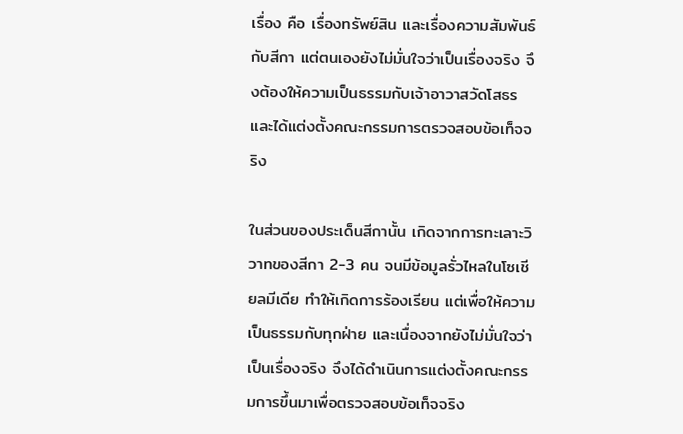เรื่อง คือ เรื่องทรัพย์สิน และเรื่องความสัมพันธ์กับสีกา แต่ตนเองยังไม่มั่นใจว่าเป็นเรื่องจริง จึงต้องให้ความเป็นธรรมกับเจ้าอาวาสวัดโสธร และได้แต่งตั้งคณะกรรมการตรวจสอบข้อเท็จจริง

ในส่วนของประเด็นสีกานั้น เกิดจากการทะเลาะวิวาทของสีกา 2-3 คน จนมีข้อมูลรั่วไหลในโซเชียลมีเดีย ทำให้เกิดการร้องเรียน แต่เพื่อให้ความเป็นธรรมกับทุกฝ่าย และเนื่องจากยังไม่มั่นใจว่าเป็นเรื่องจริง จึงได้ดำเนินการแต่งตั้งคณะกรรมการขึ้นมาเพื่อตรวจสอบข้อเท็จจริง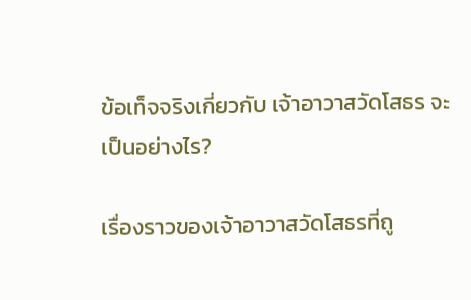ข้อเท็จจริงเกี่ยวกับ เจ้าอาวาสวัดโสธร จะเป็นอย่างไร?

เรื่องราวของเจ้าอาวาสวัดโสธรที่ถู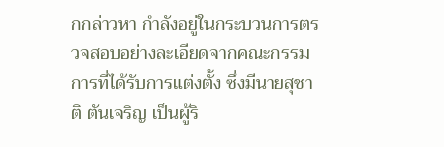กกล่าวหา กำลังอยู่ในกระบวนการตรวจสอบอย่างละเอียดจากคณะกรรมการที่ได้รับการแต่งตั้ง ซึ่งมีนายสุชาติ ตันเจริญ เป็นผู้ริ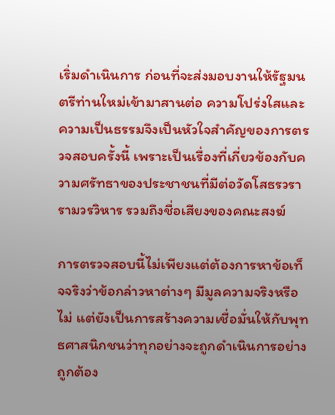เริ่มดำเนินการ ก่อนที่จะส่งมอบงานให้รัฐมนตรีท่านใหม่เข้ามาสานต่อ ความโปร่งใสและความเป็นธรรมจึงเป็นหัวใจสำคัญของการตรวจสอบครั้งนี้ เพราะเป็นเรื่องที่เกี่ยวข้องกับความศรัทธาของประชาชนที่มีต่อวัดโสธรวรารามวรวิหาร รวมถึงชื่อเสียงของคณะสงฆ์

การตรวจสอบนี้ไม่เพียงแต่ต้องการหาข้อเท็จจริงว่าข้อกล่าวหาต่างๆ มีมูลความจริงหรือไม่ แต่ยังเป็นการสร้างความเชื่อมั่นให้กับพุทธศาสนิกชนว่าทุกอย่างจะถูกดำเนินการอย่างถูกต้อง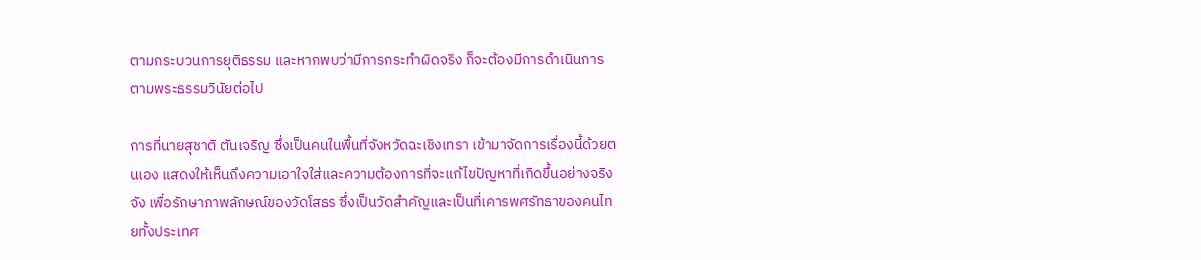ตามกระบวนการยุติธรรม และหากพบว่ามีการกระทำผิดจริง ก็จะต้องมีการดำเนินการตามพระธรรมวินัยต่อไป

การที่นายสุชาติ ตันเจริญ ซึ่งเป็นคนในพื้นที่จังหวัดฉะเชิงเทรา เข้ามาจัดการเรื่องนี้ด้วยตนเอง แสดงให้เห็นถึงความเอาใจใส่และความต้องการที่จะแก้ไขปัญหาที่เกิดขึ้นอย่างจริงจัง เพื่อรักษาภาพลักษณ์ของวัดโสธร ซึ่งเป็นวัดสำคัญและเป็นที่เคารพศรัทธาของคนไทยทั้งประเทศ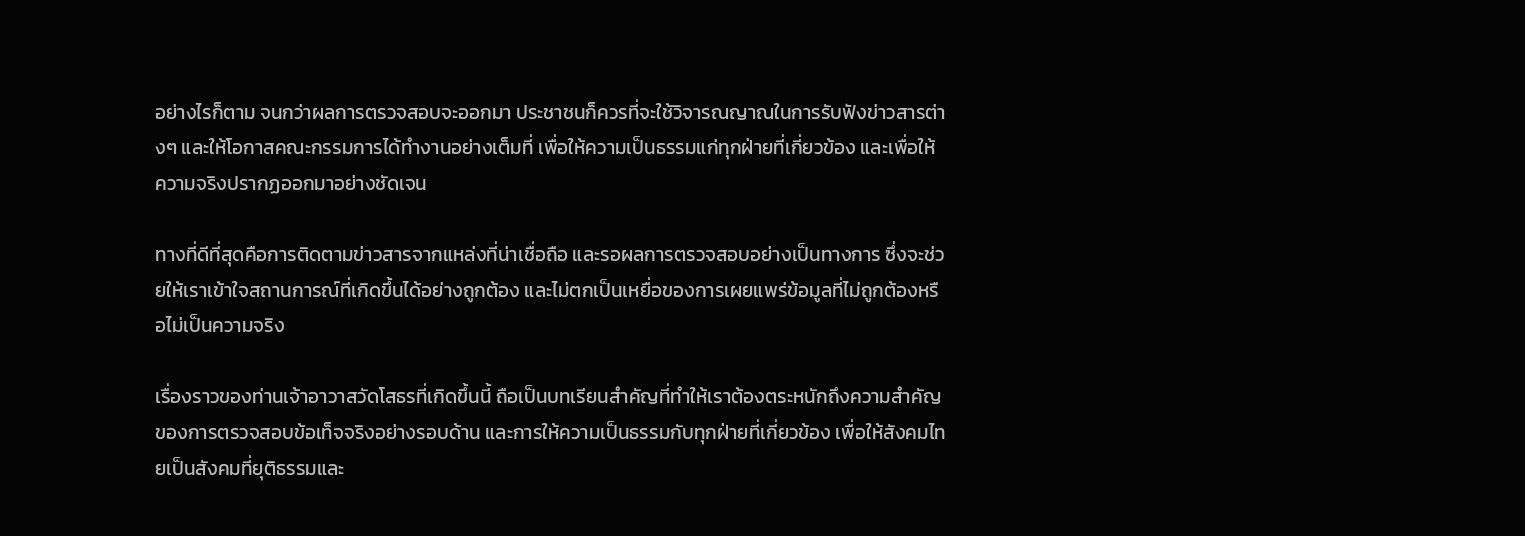อย่างไรก็ตาม จนกว่าผลการตรวจสอบจะออกมา ประชาชนก็ควรที่จะใช้วิจารณญาณในการรับฟังข่าวสารต่างๆ และให้โอกาสคณะกรรมการได้ทำงานอย่างเต็มที่ เพื่อให้ความเป็นธรรมแก่ทุกฝ่ายที่เกี่ยวข้อง และเพื่อให้ความจริงปรากฏออกมาอย่างชัดเจน

ทางที่ดีที่สุดคือการติดตามข่าวสารจากแหล่งที่น่าเชื่อถือ และรอผลการตรวจสอบอย่างเป็นทางการ ซึ่งจะช่วยให้เราเข้าใจสถานการณ์ที่เกิดขึ้นได้อย่างถูกต้อง และไม่ตกเป็นเหยื่อของการเผยแพร่ข้อมูลที่ไม่ถูกต้องหรือไม่เป็นความจริง

เรื่องราวของท่านเจ้าอาวาสวัดโสธรที่เกิดขึ้นนี้ ถือเป็นบทเรียนสำคัญที่ทำให้เราต้องตระหนักถึงความสำคัญของการตรวจสอบข้อเท็จจริงอย่างรอบด้าน และการให้ความเป็นธรรมกับทุกฝ่ายที่เกี่ยวข้อง เพื่อให้สังคมไทยเป็นสังคมที่ยุติธรรมและ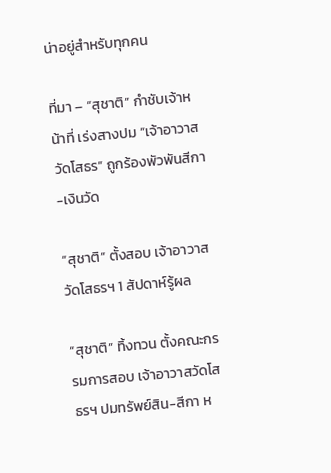น่าอยู่สำหรับทุกคน

ที่มา – “สุชาติ” กำชับเจ้าหน้าที่ เร่งสางปม “เจ้าอาวาสวัดโสธร” ถูกร้องพัวพันสีกา-เงินวัด

“สุชาติ” ตั้งสอบ เจ้าอาวาสวัดโสธรฯ 1 สัปดาห์รู้ผล

“สุชาติ” ทิ้งทวน ตั้งคณะกรรมการสอบ เจ้าอาวาสวัดโสธรฯ ปมทรัพย์สิน-สีกา ห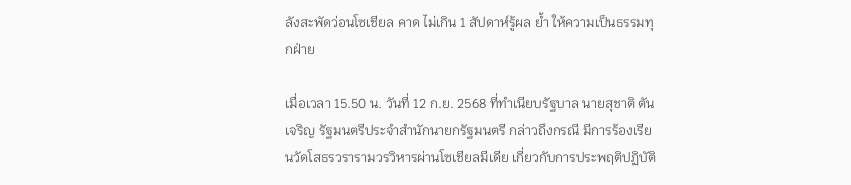ลังสะพัดว่อนโซเชียล คาด ไม่เกิน 1 สัปดาห์รู้ผล ย้ำ ให้ความเป็นธรรมทุกฝ่าย

เมื่อเวลา 15.50 น. วันที่ 12 ก.ย. 2568 ที่ทำเนียบรัฐบาล นายสุชาติ ตันเจริญ รัฐมนตรีประจำสำนักนายกรัฐมนตรี กล่าวถึงกรณี มีการร้องเรียนวัดโสธรวรารามวรวิหารผ่านโซเชียลมีเดีย เกี่ยวกับการประพฤติปฏิบัติ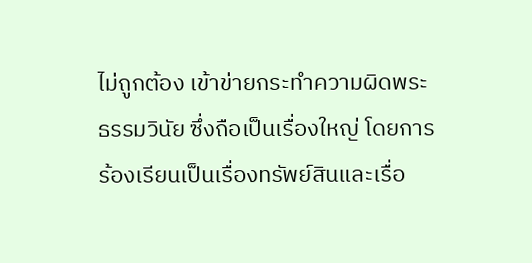ไม่ถูกต้อง เข้าข่ายกระทำความผิดพระธรรมวินัย ซึ่งถือเป็นเรื่องใหญ่ โดยการร้องเรียนเป็นเรื่องทรัพย์สินและเรื่อ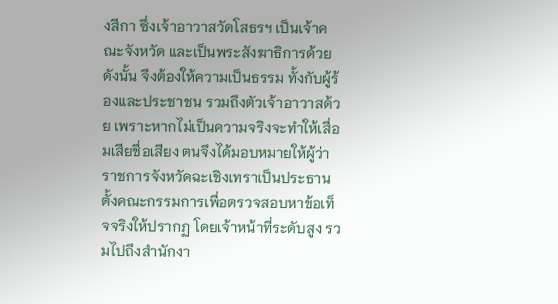งสีกา ซึ่งเจ้าอาวาสวัดโสธรฯ เป็นเจ้าคณะจังหวัด และเป็นพระสังฆาธิการด้วย ดังนั้น จึงต้องให้ความเป็นธรรม ทั้งกับผู้ร้องและประชาชน รวมถึงตัวเจ้าอาวาสด้วย เพราะหากไม่เป็นความจริงจะทำให้เสื่อมเสียชื่อเสียง ตนจึงได้มอบหมายให้ผู้ว่าราชการจังหวัดฉะเชิงเทราเป็นประธาน ตั้งคณะกรรมการเพื่อตรวจสอบหาข้อเท็จจริงให้ปรากฏ โดยเจ้าหน้าที่ระดับสูง รวมไปถึงสำนักงา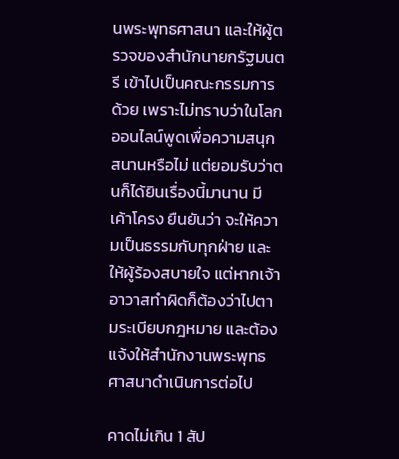นพระพุทธศาสนา และให้ผู้ตรวจของสำนักนายกรัฐมนตรี เข้าไปเป็นคณะกรรมการด้วย เพราะไม่ทราบว่าในโลกออนไลน์พูดเพื่อความสนุกสนานหรือไม่ แต่ยอมรับว่าตนก็ได้ยินเรื่องนี้มานาน มีเค้าโครง ยืนยันว่า จะให้ความเป็นธรรมกับทุกฝ่าย และให้ผู้ร้องสบายใจ แต่หากเจ้าอาวาสทำผิดก็ต้องว่าไปตามระเบียบกฎหมาย และต้องแจ้งให้สำนักงานพระพุทธศาสนาดำเนินการต่อไป

คาดไม่เกิน 1 สัป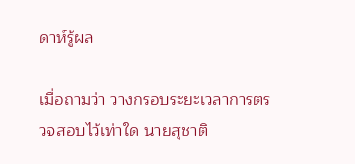ดาห์รู้ผล

เมื่อถามว่า วางกรอบระยะเวลาการตรวจสอบไว้เท่าใด นายสุชาติ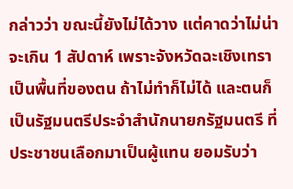กล่าวว่า ขณะนี้ยังไม่ได้วาง แต่คาดว่าไม่น่าจะเกิน 1 สัปดาห์ เพราะจังหวัดฉะเชิงเทราเป็นพื้นที่ของตน ถ้าไม่ทำก็ไม่ได้ และตนก็เป็นรัฐมนตรีประจำสำนักนายกรัฐมนตรี ที่ประชาชนเลือกมาเป็นผู้แทน ยอมรับว่า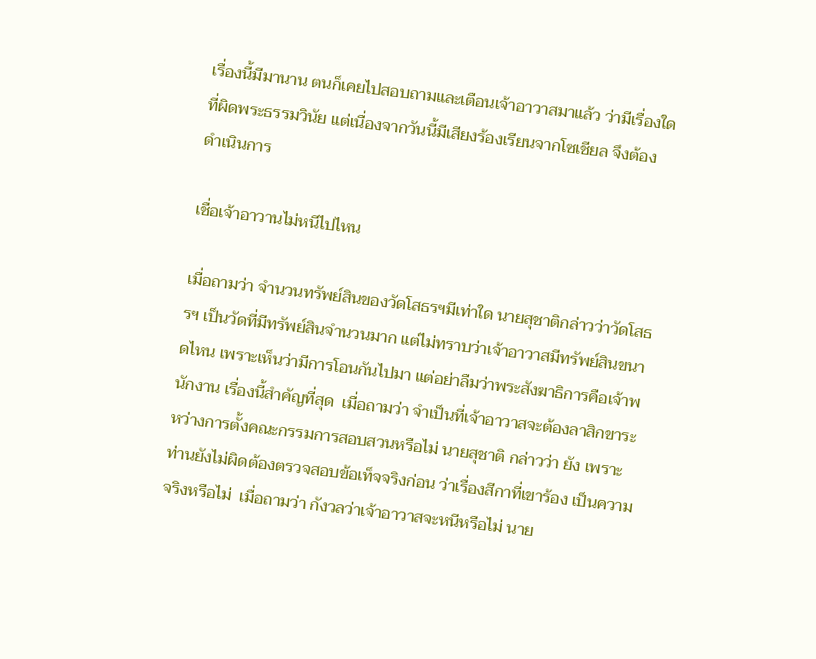เรื่องนี้มีมานาน ตนก็เคยไปสอบถามและเตือนเจ้าอาวาสมาแล้ว ว่ามีเรื่องใดที่ผิดพระธรรมวินัย แต่เนื่องจากวันนี้มีเสียงร้องเรียนจากโซเชียล จึงต้องดำเนินการ

เชื่อเจ้าอาวานไม่หนีไปไหน

เมื่อถามว่า จำนวนทรัพย์สินของวัดโสธรฯมีเท่าใด นายสุชาติกล่าวว่าวัดโสธรฯ เป็นวัดที่มีทรัพย์สินจำนวนมาก แต่ไม่ทราบว่าเจ้าอาวาสมีทรัพย์สินขนาดไหน เพราะเห็นว่ามีการโอนกันไปมา แต่อย่าลืมว่าพระสังฆาธิการคือเจ้าพนักงาน เรื่องนี้สำคัญที่สุด  เมื่อถามว่า จำเป็นที่เจ้าอาวาสจะต้องลาสิกขาระหว่างการตั้งคณะกรรมการสอบสวนหรือไม่ นายสุชาติ กล่าวว่า ยัง เพราะท่านยังไม่ผิดต้องตรวจสอบข้อเท็จจริงก่อน ว่าเรื่องสีกาที่เขาร้อง เป็นความจริงหรือไม่  เมื่อถามว่า กังวลว่าเจ้าอาวาสจะหนีหรือไม่ นาย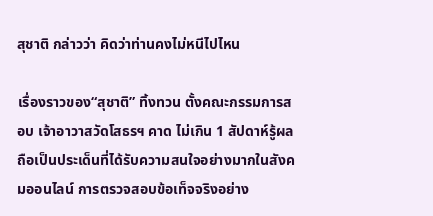สุชาติ กล่าวว่า คิดว่าท่านคงไม่หนีไปไหน

เรื่องราวของ“สุชาติ” ทิ้งทวน ตั้งคณะกรรมการสอบ เจ้าอาวาสวัดโสธรฯ คาด ไม่เกิน 1 สัปดาห์รู้ผล ถือเป็นประเด็นที่ได้รับความสนใจอย่างมากในสังคมออนไลน์ การตรวจสอบข้อเท็จจริงอย่าง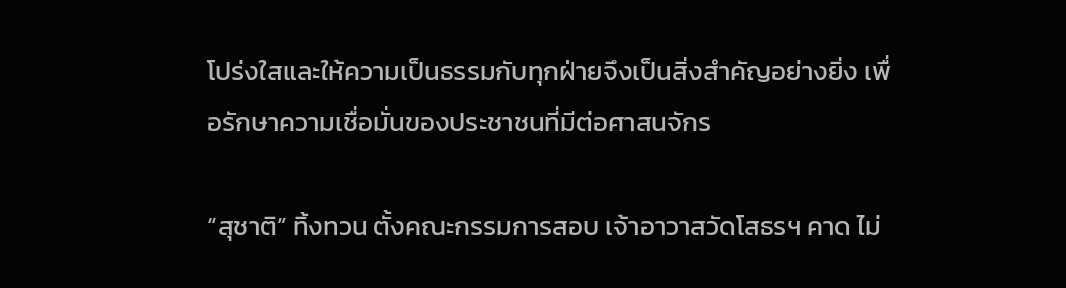โปร่งใสและให้ความเป็นธรรมกับทุกฝ่ายจึงเป็นสิ่งสำคัญอย่างยิ่ง เพื่อรักษาความเชื่อมั่นของประชาชนที่มีต่อศาสนจักร

“สุชาติ” ทิ้งทวน ตั้งคณะกรรมการสอบ เจ้าอาวาสวัดโสธรฯ คาด ไม่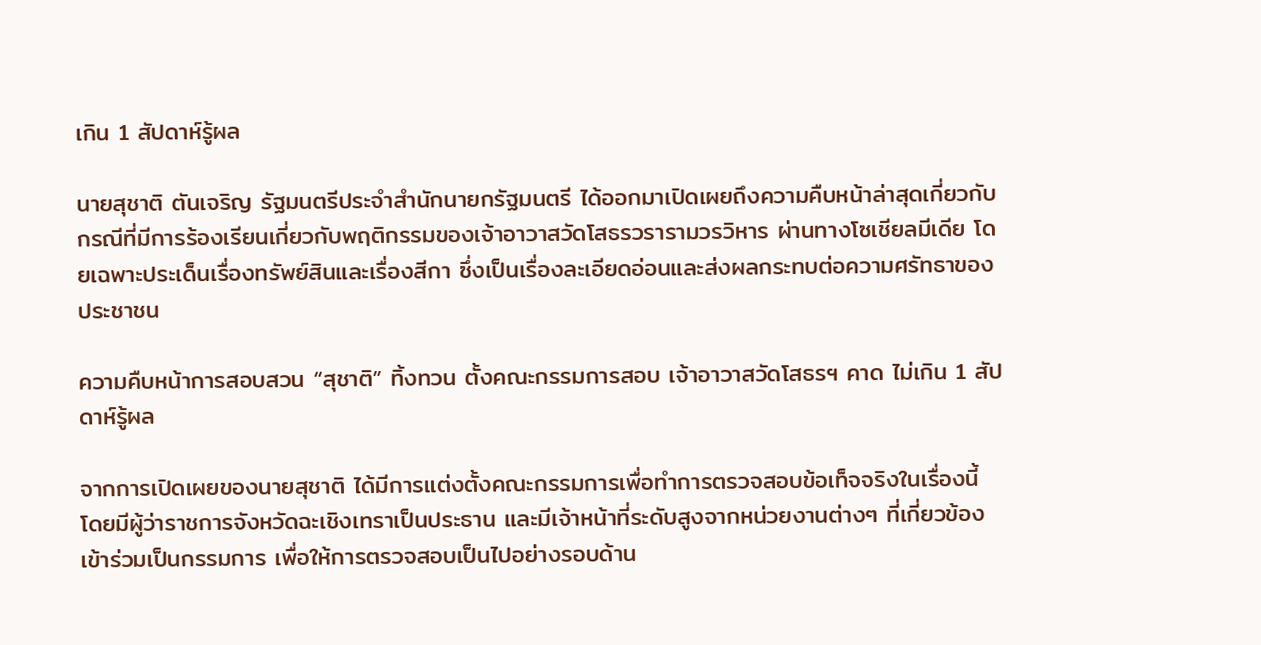เกิน 1 สัปดาห์รู้ผล

นายสุชาติ ตันเจริญ รัฐมนตรีประจำสำนักนายกรัฐมนตรี ได้ออกมาเปิดเผยถึงความคืบหน้าล่าสุดเกี่ยวกับกรณีที่มีการร้องเรียนเกี่ยวกับพฤติกรรมของเจ้าอาวาสวัดโสธรวรารามวรวิหาร ผ่านทางโซเชียลมีเดีย โดยเฉพาะประเด็นเรื่องทรัพย์สินและเรื่องสีกา ซึ่งเป็นเรื่องละเอียดอ่อนและส่งผลกระทบต่อความศรัทธาของประชาชน

ความคืบหน้าการสอบสวน “สุชาติ” ทิ้งทวน ตั้งคณะกรรมการสอบ เจ้าอาวาสวัดโสธรฯ คาด ไม่เกิน 1 สัปดาห์รู้ผล

จากการเปิดเผยของนายสุชาติ ได้มีการแต่งตั้งคณะกรรมการเพื่อทำการตรวจสอบข้อเท็จจริงในเรื่องนี้ โดยมีผู้ว่าราชการจังหวัดฉะเชิงเทราเป็นประธาน และมีเจ้าหน้าที่ระดับสูงจากหน่วยงานต่างๆ ที่เกี่ยวข้องเข้าร่วมเป็นกรรมการ เพื่อให้การตรวจสอบเป็นไปอย่างรอบด้าน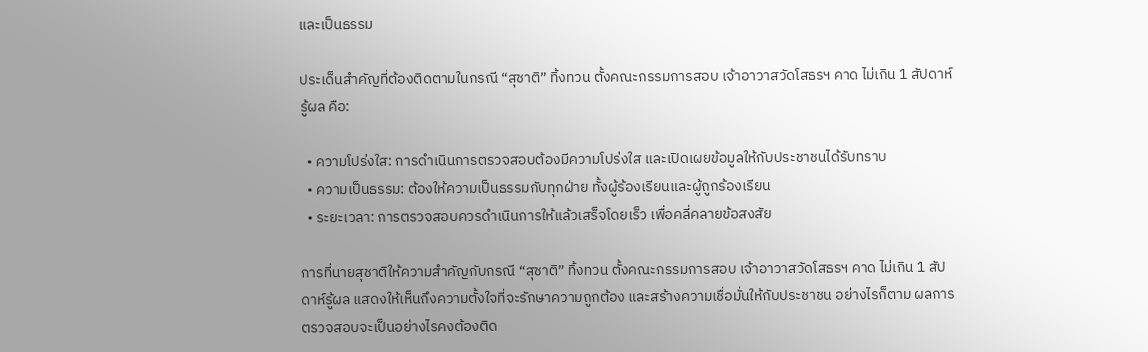และเป็นธรรม

ประเด็นสำคัญที่ต้องติดตามในกรณี “สุชาติ” ทิ้งทวน ตั้งคณะกรรมการสอบ เจ้าอาวาสวัดโสธรฯ คาด ไม่เกิน 1 สัปดาห์รู้ผล คือ:

  • ความโปร่งใส: การดำเนินการตรวจสอบต้องมีความโปร่งใส และเปิดเผยข้อมูลให้กับประชาชนได้รับทราบ
  • ความเป็นธรรม: ต้องให้ความเป็นธรรมกับทุกฝ่าย ทั้งผู้ร้องเรียนและผู้ถูกร้องเรียน
  • ระยะเวลา: การตรวจสอบควรดำเนินการให้แล้วเสร็จโดยเร็ว เพื่อคลี่คลายข้อสงสัย

การที่นายสุชาติให้ความสำคัญกับกรณี “สุชาติ” ทิ้งทวน ตั้งคณะกรรมการสอบ เจ้าอาวาสวัดโสธรฯ คาด ไม่เกิน 1 สัปดาห์รู้ผล แสดงให้เห็นถึงความตั้งใจที่จะรักษาความถูกต้อง และสร้างความเชื่อมั่นให้กับประชาชน อย่างไรก็ตาม ผลการตรวจสอบจะเป็นอย่างไรคงต้องติด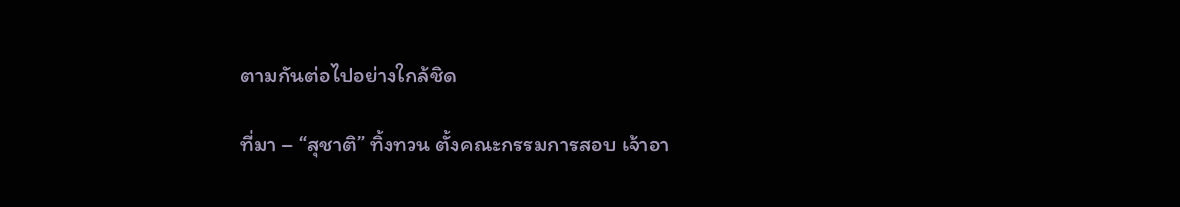ตามกันต่อไปอย่างใกล้ชิด

ที่มา – “สุชาติ” ทิ้งทวน ตั้งคณะกรรมการสอบ เจ้าอา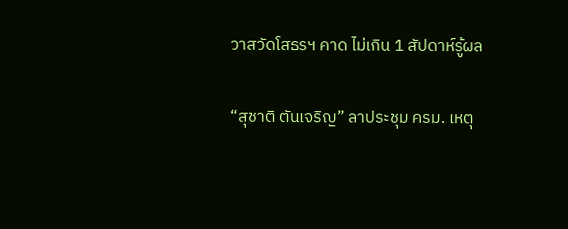วาสวัดโสธรฯ คาด ไม่เกิน 1 สัปดาห์รู้ผล

“สุชาติ ตันเจริญ” ลาประชุม ครม. เหตุ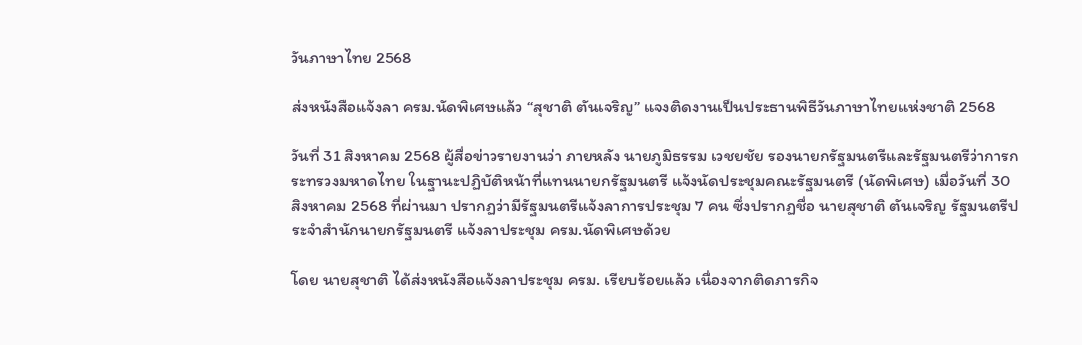วันภาษาไทย 2568

ส่งหนังสือแจ้งลา ครม.นัดพิเศษแล้ว “สุชาติ ตันเจริญ” แจงติดงานเป็นประธานพิธีวันภาษาไทยแห่งชาติ 2568

วันที่ 31 สิงหาคม 2568 ผู้สื่อข่าวรายงานว่า ภายหลัง นายภูมิธรรม เวชยชัย รองนายกรัฐมนตรีและรัฐมนตรีว่าการกระทรวงมหาดไทย ในฐานะปฏิบัติหน้าที่แทนนายกรัฐมนตรี แจ้งนัดประชุมคณะรัฐมนตรี (นัดพิเศษ) เมื่อวันที่ 30 สิงหาคม 2568 ที่ผ่านมา ปรากฏว่ามีรัฐมนตรีแจ้งลาการประชุม 7 คน ซึ่งปรากฏชื่อ นายสุชาติ ตันเจริญ รัฐมนตรีประจำสำนักนายกรัฐมนตรี แจ้งลาประชุม ครม.นัดพิเศษด้วย

โดย นายสุชาติ ได้ส่งหนังสือแจ้งลาประชุม ครม. เรียบร้อยแล้ว เนื่องจากติดภารกิจ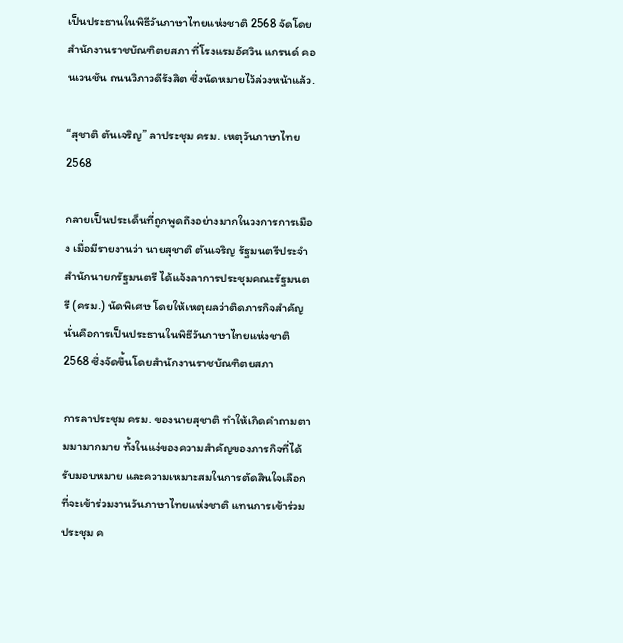เป็นประธานในพิธีวันภาษาไทยแห่งชาติ 2568 จัดโดยสำนักงานราชบัณฑิตยสภา ที่โรงแรมอัศวิน แกรนด์ คอนเวนชัน ถนนวิภาวดีรังสิต ซึ่งนัดหมายไว้ล่วงหน้าแล้ว.

“สุชาติ ตันเจริญ” ลาประชุม ครม. เหตุวันภาษาไทย 2568

กลายเป็นประเด็นที่ถูกพูดถึงอย่างมากในวงการการเมือง เมื่อมีรายงานว่า นายสุชาติ ตันเจริญ รัฐมนตรีประจำสำนักนายกรัฐมนตรี ได้แจ้งลาการประชุมคณะรัฐมนตรี (ครม.) นัดพิเศษ โดยให้เหตุผลว่าติดภารกิจสำคัญ นั่นคือการเป็นประธานในพิธีวันภาษาไทยแห่งชาติ 2568 ซึ่งจัดขึ้นโดยสำนักงานราชบัณฑิตยสภา

การลาประชุม ครม. ของนายสุชาติ ทำให้เกิดคำถามตามมามากมาย ทั้งในแง่ของความสำคัญของภารกิจที่ได้รับมอบหมาย และความเหมาะสมในการตัดสินใจเลือกที่จะเข้าร่วมงานวันภาษาไทยแห่งชาติ แทนการเข้าร่วมประชุม ค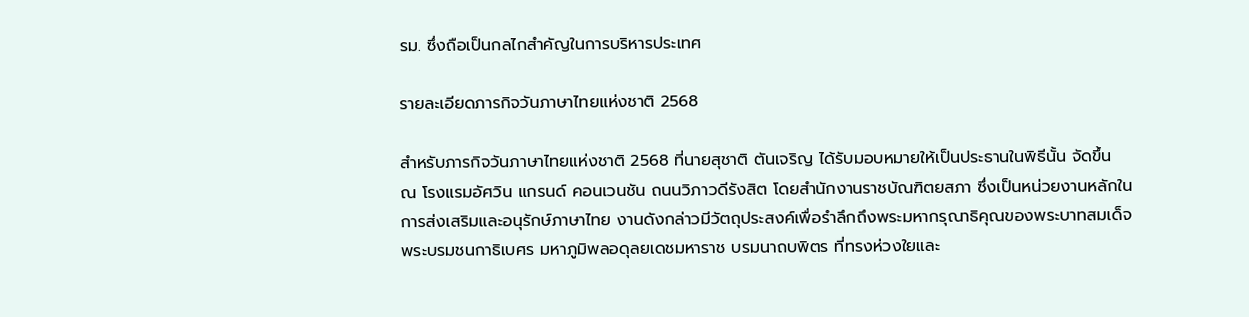รม. ซึ่งถือเป็นกลไกสำคัญในการบริหารประเทศ

รายละเอียดภารกิจวันภาษาไทยแห่งชาติ 2568

สำหรับภารกิจวันภาษาไทยแห่งชาติ 2568 ที่นายสุชาติ ตันเจริญ ได้รับมอบหมายให้เป็นประธานในพิธีนั้น จัดขึ้น ณ โรงแรมอัศวิน แกรนด์ คอนเวนชัน ถนนวิภาวดีรังสิต โดยสำนักงานราชบัณฑิตยสภา ซึ่งเป็นหน่วยงานหลักในการส่งเสริมและอนุรักษ์ภาษาไทย งานดังกล่าวมีวัตถุประสงค์เพื่อรำลึกถึงพระมหากรุณาธิคุณของพระบาทสมเด็จพระบรมชนกาธิเบศร มหาภูมิพลอดุลยเดชมหาราช บรมนาถบพิตร ที่ทรงห่วงใยและ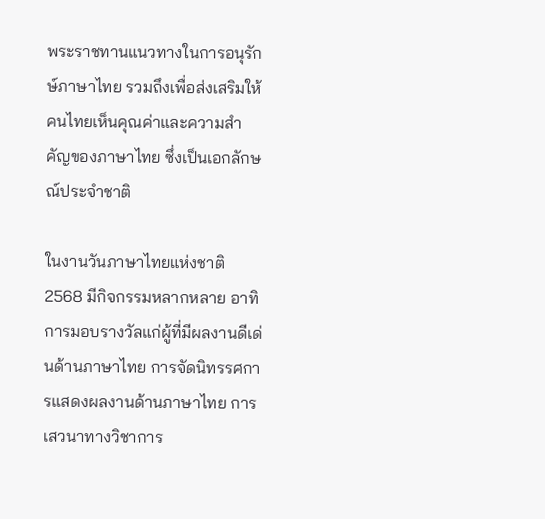พระราชทานแนวทางในการอนุรักษ์ภาษาไทย รวมถึงเพื่อส่งเสริมให้คนไทยเห็นคุณค่าและความสำคัญของภาษาไทย ซึ่งเป็นเอกลักษณ์ประจำชาติ

ในงานวันภาษาไทยแห่งชาติ 2568 มีกิจกรรมหลากหลาย อาทิ การมอบรางวัลแก่ผู้ที่มีผลงานดีเด่นด้านภาษาไทย การจัดนิทรรศการแสดงผลงานด้านภาษาไทย การเสวนาทางวิชาการ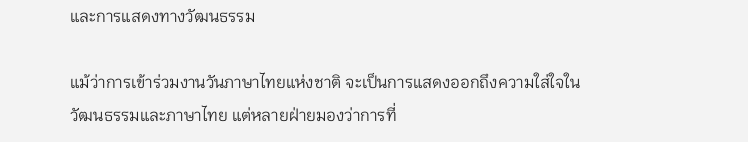และการแสดงทางวัฒนธรรม

แม้ว่าการเข้าร่วมงานวันภาษาไทยแห่งชาติ จะเป็นการแสดงออกถึงความใส่ใจในวัฒนธรรมและภาษาไทย แต่หลายฝ่ายมองว่าการที่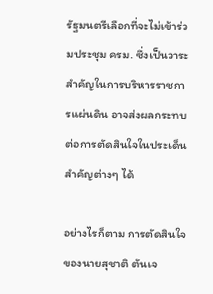รัฐมนตรีเลือกที่จะไม่เข้าร่วมประชุม ครม. ซึ่งเป็นวาระสำคัญในการบริหารราชการแผ่นดิน อาจส่งผลกระทบต่อการตัดสินใจในประเด็นสำคัญต่างๆ ได้

อย่างไรก็ตาม การตัดสินใจของนายสุชาติ ตันเจ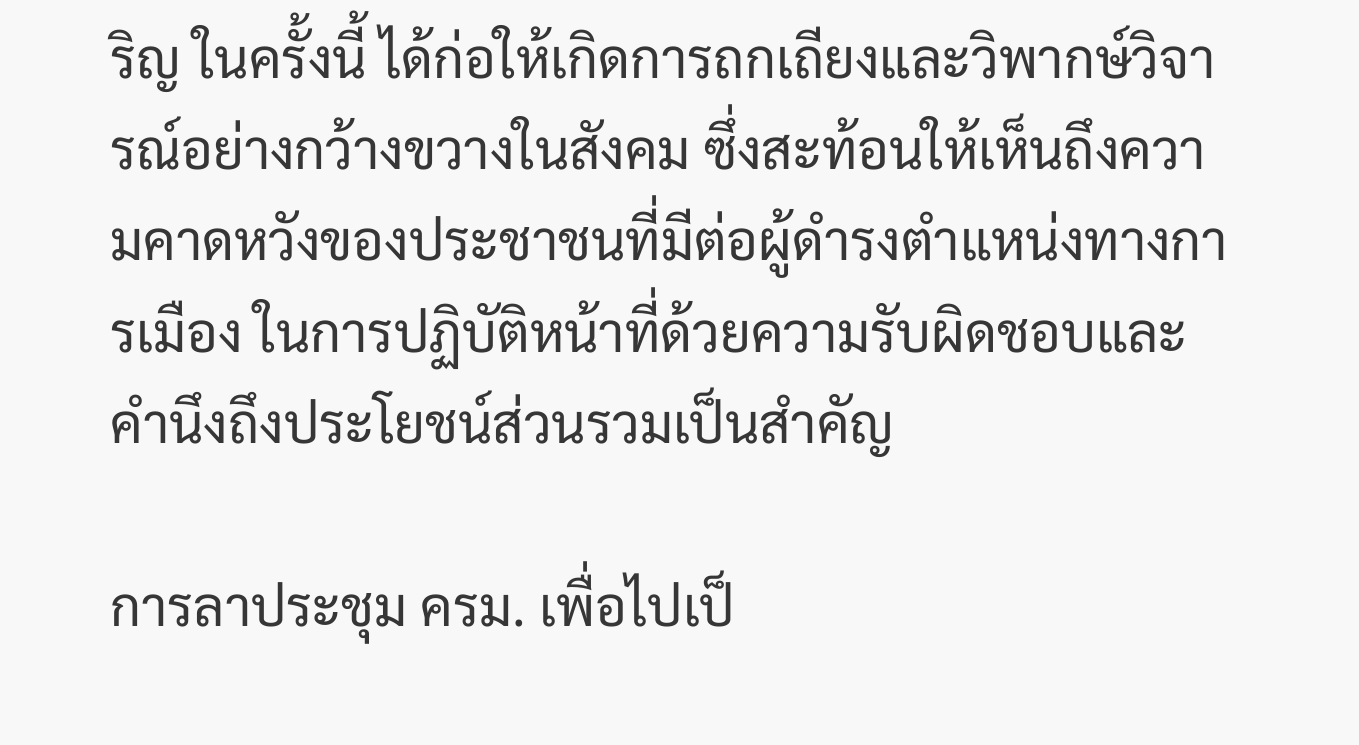ริญ ในครั้งนี้ ได้ก่อให้เกิดการถกเถียงและวิพากษ์วิจารณ์อย่างกว้างขวางในสังคม ซึ่งสะท้อนให้เห็นถึงความคาดหวังของประชาชนที่มีต่อผู้ดำรงตำแหน่งทางการเมือง ในการปฏิบัติหน้าที่ด้วยความรับผิดชอบและคำนึงถึงประโยชน์ส่วนรวมเป็นสำคัญ

การลาประชุม ครม. เพื่อไปเป็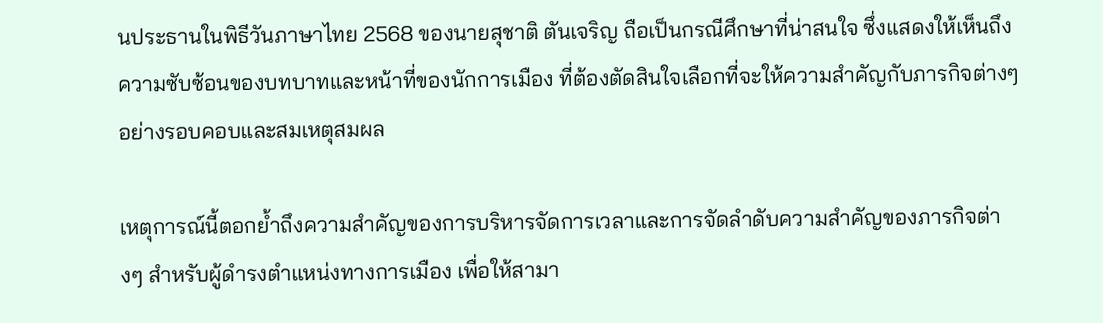นประธานในพิธีวันภาษาไทย 2568 ของนายสุชาติ ตันเจริญ ถือเป็นกรณีศึกษาที่น่าสนใจ ซึ่งแสดงให้เห็นถึงความซับซ้อนของบทบาทและหน้าที่ของนักการเมือง ที่ต้องตัดสินใจเลือกที่จะให้ความสำคัญกับภารกิจต่างๆ อย่างรอบคอบและสมเหตุสมผล

เหตุการณ์นี้ตอกย้ำถึงความสำคัญของการบริหารจัดการเวลาและการจัดลำดับความสำคัญของภารกิจต่างๆ สำหรับผู้ดำรงตำแหน่งทางการเมือง เพื่อให้สามา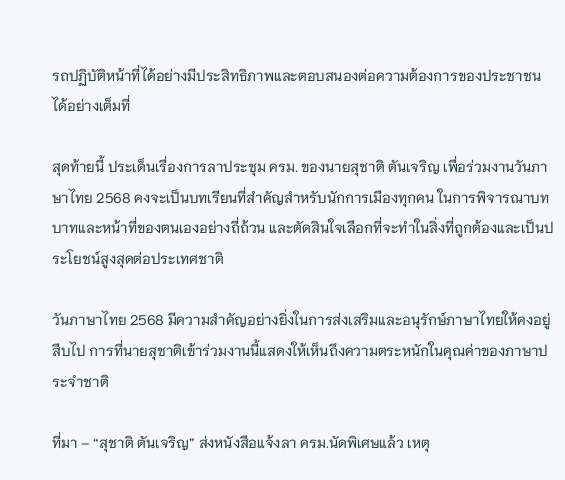รถปฏิบัติหน้าที่ได้อย่างมีประสิทธิภาพและตอบสนองต่อความต้องการของประชาชนได้อย่างเต็มที่

สุดท้ายนี้ ประเด็นเรื่องการลาประชุม ครม. ของนายสุชาติ ตันเจริญ เพื่อร่วมงานวันภาษาไทย 2568 คงจะเป็นบทเรียนที่สำคัญสำหรับนักการเมืองทุกคน ในการพิจารณาบทบาทและหน้าที่ของตนเองอย่างถี่ถ้วน และตัดสินใจเลือกที่จะทำในสิ่งที่ถูกต้องและเป็นประโยชน์สูงสุดต่อประเทศชาติ

วันภาษาไทย 2568 มีความสำคัญอย่างยิ่งในการส่งเสริมและอนุรักษ์ภาษาไทยให้คงอยู่สืบไป การที่นายสุชาติเข้าร่วมงานนี้แสดงให้เห็นถึงความตระหนักในคุณค่าของภาษาประจำชาติ

ที่มา – “สุชาติ ตันเจริญ” ส่งหนังสือแจ้งลา ครม.นัดพิเศษแล้ว เหตุ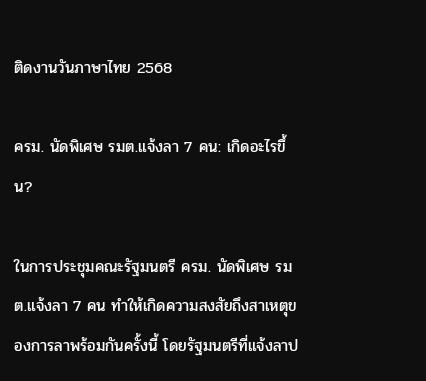ติดงานวันภาษาไทย 2568

ครม. นัดพิเศษ รมต.แจ้งลา 7 คน: เกิดอะไรขึ้น?

ในการประชุมคณะรัฐมนตรี ครม. นัดพิเศษ รมต.แจ้งลา 7 คน ทำให้เกิดความสงสัยถึงสาเหตุของการลาพร้อมกันครั้งนี้ โดยรัฐมนตรีที่แจ้งลาป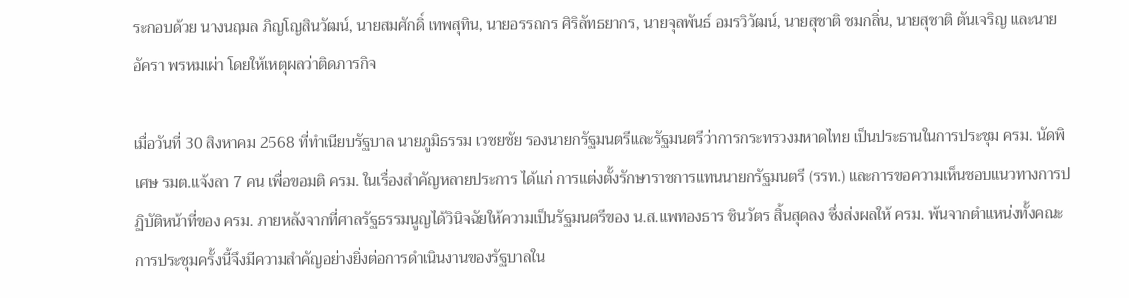ระกอบด้วย นางนฤมล ภิญโญสินวัฒน์, นายสมศักดิ์ เทพสุทิน, นายอรรถกร ศิริลัทธยากร, นายจุลพันธ์ อมรวิวัฒน์, นายสุชาติ ชมกลิ่น, นายสุชาติ ตันเจริญ และนายอัครา พรหมเผ่า โดยให้เหตุผลว่าติดภารกิจ

เมื่อวันที่ 30 สิงหาคม 2568 ที่ทำเนียบรัฐบาล นายภูมิธรรม เวชยชัย รองนายกรัฐมนตรีและรัฐมนตรีว่าการกระทรวงมหาดไทย เป็นประธานในการประชุม ครม. นัดพิเศษ รมต.แจ้งลา 7 คน เพื่อขอมติ ครม. ในเรื่องสำคัญหลายประการ ได้แก่ การแต่งตั้งรักษาราชการแทนนายกรัฐมนตรี (รรท.) และการขอความเห็นชอบแนวทางการปฏิบัติหน้าที่ของ ครม. ภายหลังจากที่ศาลรัฐธรรมนูญได้วินิจฉัยให้ความเป็นรัฐมนตรีของ น.ส.แพทองธาร ชินวัตร สิ้นสุดลง ซึ่งส่งผลให้ ครม. พ้นจากตำแหน่งทั้งคณะ การประชุมครั้งนี้จึงมีความสำคัญอย่างยิ่งต่อการดำเนินงานของรัฐบาลใน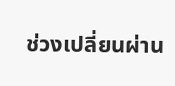ช่วงเปลี่ยนผ่าน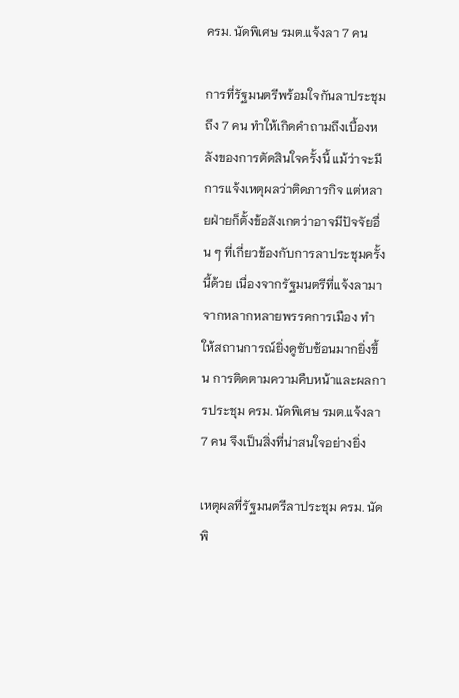ครม. นัดพิเศษ รมต.แจ้งลา 7 คน

การที่รัฐมนตรีพร้อมใจกันลาประชุมถึง 7 คน ทำให้เกิดคำถามถึงเบื้องหลังของการตัดสินใจครั้งนี้ แม้ว่าจะมีการแจ้งเหตุผลว่าติดภารกิจ แต่หลายฝ่ายก็ตั้งข้อสังเกตว่าอาจมีปัจจัยอื่น ๆ ที่เกี่ยวข้องกับการลาประชุมครั้งนี้ด้วย เนื่องจากรัฐมนตรีที่แจ้งลามาจากหลากหลายพรรคการเมือง ทำให้สถานการณ์ยิ่งดูซับซ้อนมากยิ่งขึ้น การติดตามความคืบหน้าและผลการประชุม ครม. นัดพิเศษ รมต.แจ้งลา 7 คน จึงเป็นสิ่งที่น่าสนใจอย่างยิ่ง

เหตุผลที่รัฐมนตรีลาประชุม ครม. นัดพิ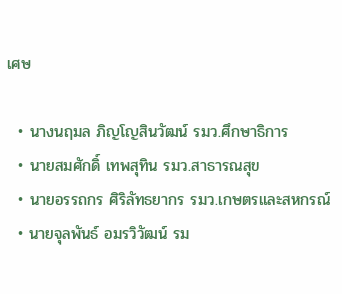เศษ

  • นางนฤมล ภิญโญสินวัฒน์ รมว.ศึกษาธิการ
  • นายสมศักดิ์ เทพสุทิน รมว.สาธารณสุข
  • นายอรรถกร ศิริลัทธยากร รมว.เกษตรและสหกรณ์
  • นายจุลพันธ์ อมรวิวัฒน์ รม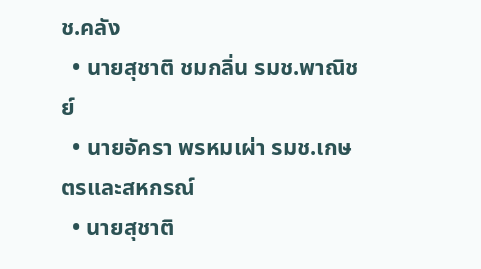ช.คลัง
  • นายสุชาติ ชมกลิ่น รมช.พาณิชย์
  • นายอัครา พรหมเผ่า รมช.เกษตรและสหกรณ์
  • นายสุชาติ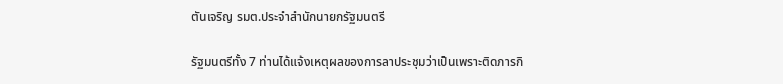ตันเจริญ รมต.ประจำสำนักนายกรัฐมนตรี

รัฐมนตรีทั้ง 7 ท่านได้แจ้งเหตุผลของการลาประชุมว่าเป็นเพราะติดภารกิ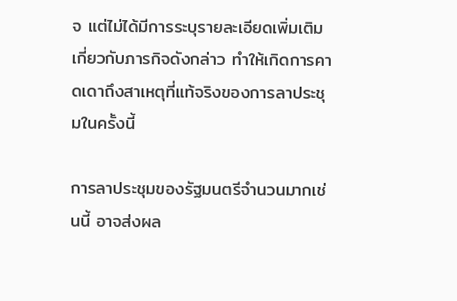จ แต่ไม่ได้มีการระบุรายละเอียดเพิ่มเติมเกี่ยวกับภารกิจดังกล่าว ทำให้เกิดการคาดเดาถึงสาเหตุที่แท้จริงของการลาประชุมในครั้งนี้

การลาประชุมของรัฐมนตรีจำนวนมากเช่นนี้ อาจส่งผล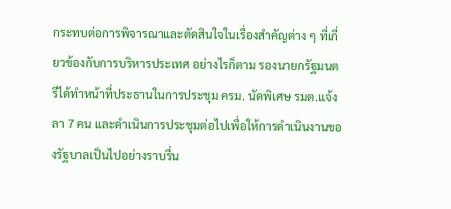กระทบต่อการพิจารณาและตัดสินใจในเรื่องสำคัญต่าง ๆ ที่เกี่ยวข้องกับการบริหารประเทศ อย่างไรก็ตาม รองนายกรัฐมนตรีได้ทำหน้าที่ประธานในการประชุม ครม. นัดพิเศษ รมต.แจ้งลา 7 คน และดำเนินการประชุมต่อไปเพื่อให้การดำเนินงานของรัฐบาลเป็นไปอย่างราบรื่น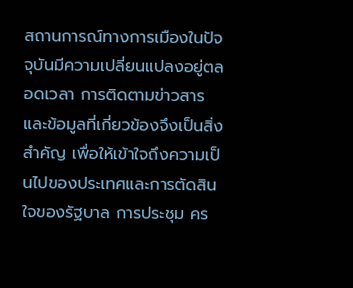สถานการณ์ทางการเมืองในปัจจุบันมีความเปลี่ยนแปลงอยู่ตลอดเวลา การติดตามข่าวสารและข้อมูลที่เกี่ยวข้องจึงเป็นสิ่งสำคัญ เพื่อให้เข้าใจถึงความเป็นไปของประเทศและการตัดสินใจของรัฐบาล การประชุม คร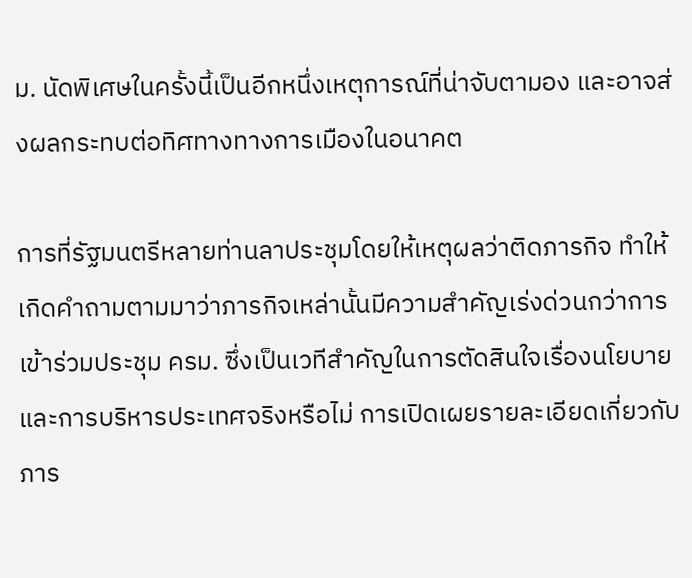ม. นัดพิเศษในครั้งนี้เป็นอีกหนึ่งเหตุการณ์ที่น่าจับตามอง และอาจส่งผลกระทบต่อทิศทางทางการเมืองในอนาคต

การที่รัฐมนตรีหลายท่านลาประชุมโดยให้เหตุผลว่าติดภารกิจ ทำให้เกิดคำถามตามมาว่าภารกิจเหล่านั้นมีความสำคัญเร่งด่วนกว่าการเข้าร่วมประชุม ครม. ซึ่งเป็นเวทีสำคัญในการตัดสินใจเรื่องนโยบายและการบริหารประเทศจริงหรือไม่ การเปิดเผยรายละเอียดเกี่ยวกับภาร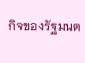กิจของรัฐมนต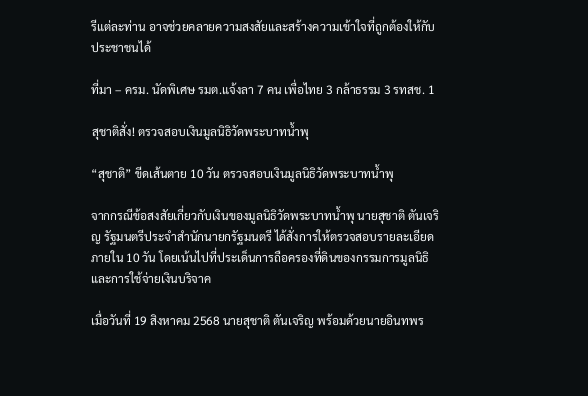รีแต่ละท่าน อาจช่วยคลายความสงสัยและสร้างความเข้าใจที่ถูกต้องให้กับประชาชนได้

ที่มา – ครม. นัดพิเศษ รมต.แจ้งลา 7 คน เพื่อไทย 3 กล้าธรรม 3 รทสช. 1

สุชาติสั่ง! ตรวจสอบเงินมูลนิธิวัดพระบาทน้ำพุ

“สุชาติ” ขีดเส้นตาย 10 วัน ตรวจสอบเงินมูลนิธิวัดพระบาทน้ำพุ

จากกรณีข้อสงสัยเกี่ยวกับเงินของมูลนิธิวัดพระบาทน้ำพุ นายสุชาติ ตันเจริญ รัฐมนตรีประจำสำนักนายกรัฐมนตรี ได้สั่งการให้ตรวจสอบรายละเอียดภายใน 10 วัน โดยเน้นไปที่ประเด็นการถือครองที่ดินของกรรมการมูลนิธิ และการใช้จ่ายเงินบริจาค

เมื่อวันที่ 19 สิงหาคม 2568 นายสุชาติ ตันเจริญ พร้อมด้วยนายอินทพร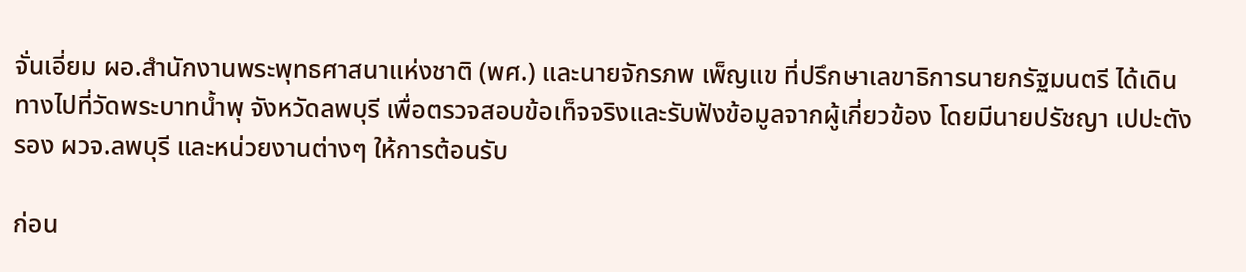จั่นเอี่ยม ผอ.สำนักงานพระพุทธศาสนาแห่งชาติ (พศ.) และนายจักรภพ เพ็ญแข ที่ปรึกษาเลขาธิการนายกรัฐมนตรี ได้เดินทางไปที่วัดพระบาทน้ำพุ จังหวัดลพบุรี เพื่อตรวจสอบข้อเท็จจริงและรับฟังข้อมูลจากผู้เกี่ยวข้อง โดยมีนายปรัชญา เปปะตัง รอง ผวจ.ลพบุรี และหน่วยงานต่างๆ ให้การต้อนรับ

ก่อน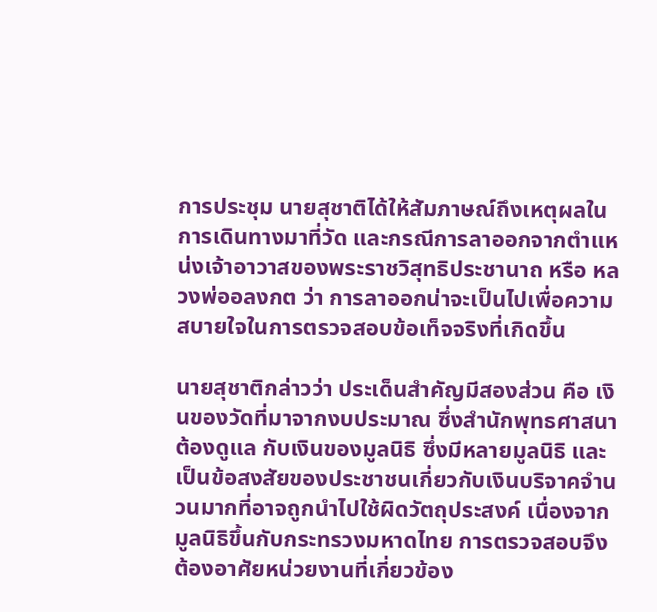การประชุม นายสุชาติได้ให้สัมภาษณ์ถึงเหตุผลในการเดินทางมาที่วัด และกรณีการลาออกจากตำแหน่งเจ้าอาวาสของพระราชวิสุทธิประชานาถ หรือ หลวงพ่ออลงกต ว่า การลาออกน่าจะเป็นไปเพื่อความสบายใจในการตรวจสอบข้อเท็จจริงที่เกิดขึ้น

นายสุชาติกล่าวว่า ประเด็นสำคัญมีสองส่วน คือ เงินของวัดที่มาจากงบประมาณ ซึ่งสำนักพุทธศาสนาต้องดูแล กับเงินของมูลนิธิ ซึ่งมีหลายมูลนิธิ และเป็นข้อสงสัยของประชาชนเกี่ยวกับเงินบริจาคจำนวนมากที่อาจถูกนำไปใช้ผิดวัตถุประสงค์ เนื่องจากมูลนิธิขึ้นกับกระทรวงมหาดไทย การตรวจสอบจึงต้องอาศัยหน่วยงานที่เกี่ยวข้อง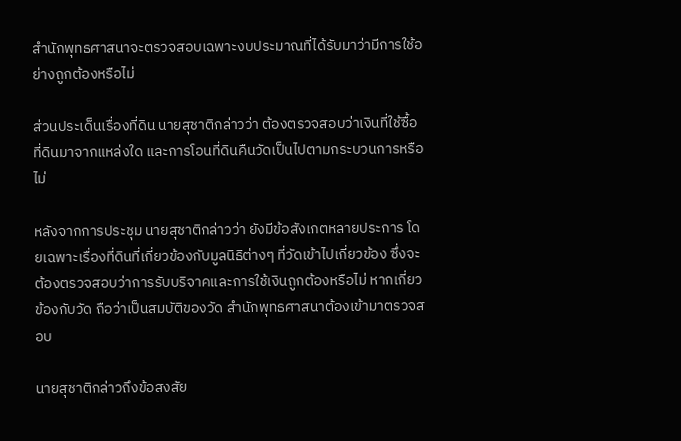สำนักพุทธศาสนาจะตรวจสอบเฉพาะงบประมาณที่ได้รับมาว่ามีการใช้อย่างถูกต้องหรือไม่

ส่วนประเด็นเรื่องที่ดิน นายสุชาติกล่าวว่า ต้องตรวจสอบว่าเงินที่ใช้ซื้อที่ดินมาจากแหล่งใด และการโอนที่ดินคืนวัดเป็นไปตามกระบวนการหรือไม่

หลังจากการประชุม นายสุชาติกล่าวว่า ยังมีข้อสังเกตหลายประการ โดยเฉพาะเรื่องที่ดินที่เกี่ยวข้องกับมูลนิธิต่างๆ ที่วัดเข้าไปเกี่ยวข้อง ซึ่งจะต้องตรวจสอบว่าการรับบริจาคและการใช้เงินถูกต้องหรือไม่ หากเกี่ยวข้องกับวัด ถือว่าเป็นสมบัติของวัด สำนักพุทธศาสนาต้องเข้ามาตรวจสอบ

นายสุชาติกล่าวถึงข้อสงสัย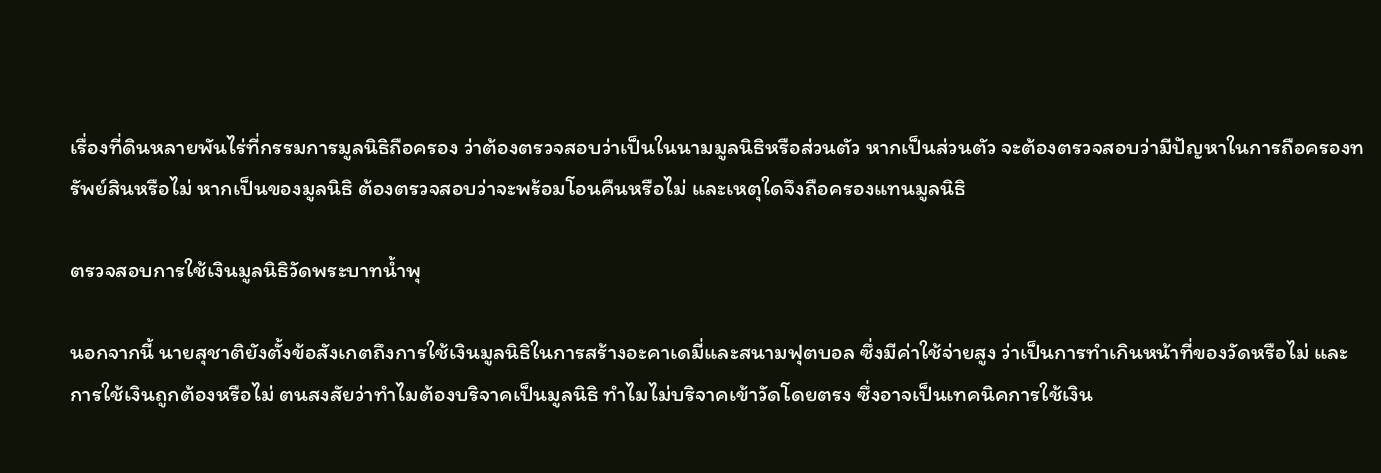เรื่องที่ดินหลายพันไร่ที่กรรมการมูลนิธิถือครอง ว่าต้องตรวจสอบว่าเป็นในนามมูลนิธิหรือส่วนตัว หากเป็นส่วนตัว จะต้องตรวจสอบว่ามีปัญหาในการถือครองทรัพย์สินหรือไม่ หากเป็นของมูลนิธิ ต้องตรวจสอบว่าจะพร้อมโอนคืนหรือไม่ และเหตุใดจึงถือครองแทนมูลนิธิ

ตรวจสอบการใช้เงินมูลนิธิวัดพระบาทน้ำพุ

นอกจากนี้ นายสุชาติยังตั้งข้อสังเกตถึงการใช้เงินมูลนิธิในการสร้างอะคาเดมี่และสนามฟุตบอล ซึ่งมีค่าใช้จ่ายสูง ว่าเป็นการทำเกินหน้าที่ของวัดหรือไม่ และการใช้เงินถูกต้องหรือไม่ ตนสงสัยว่าทำไมต้องบริจาคเป็นมูลนิธิ ทำไมไม่บริจาคเข้าวัดโดยตรง ซึ่งอาจเป็นเทคนิคการใช้เงิน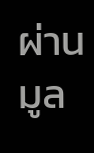ผ่านมูล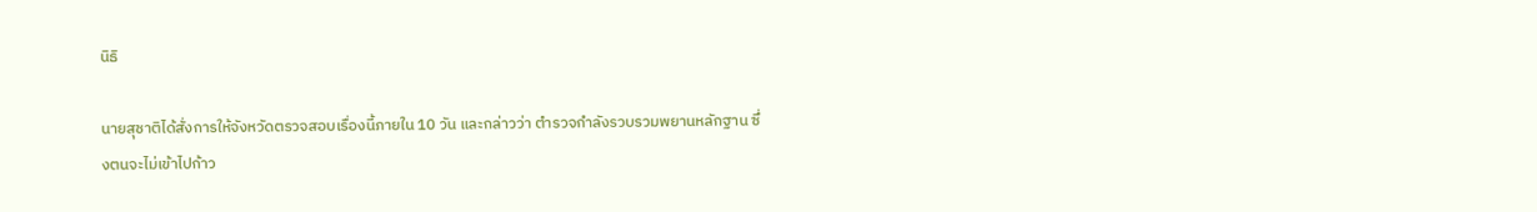นิธิ

นายสุชาติได้สั่งการให้จังหวัดตรวจสอบเรื่องนี้ภายใน 10 วัน และกล่าวว่า ตำรวจกำลังรวบรวมพยานหลักฐาน ซึ่งตนจะไม่เข้าไปก้าว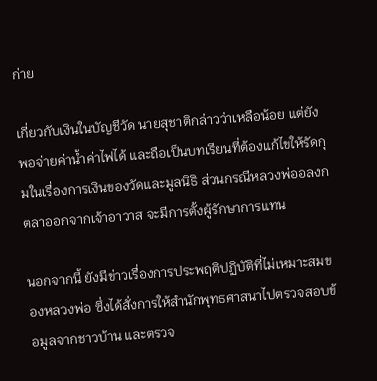ก่าย

เกี่ยวกับเงินในบัญชีวัด นายสุชาติกล่าวว่าเหลือน้อย แต่ยังพอจ่ายค่าน้ำค่าไฟได้ และถือเป็นบทเรียนที่ต้องแก้ไขให้รัดกุมในเรื่องการเงินของวัดและมูลนิธิ ส่วนกรณีหลวงพ่ออลงกตลาออกจากเจ้าอาวาส จะมีการตั้งผู้รักษาการแทน

นอกจากนี้ ยังมีข่าวเรื่องการประพฤติปฏิบัติที่ไม่เหมาะสมของหลวงพ่อ ซึ่งได้สั่งการให้สำนักพุทธศาสนาไปตรวจสอบข้อมูลจากชาวบ้าน และตรวจ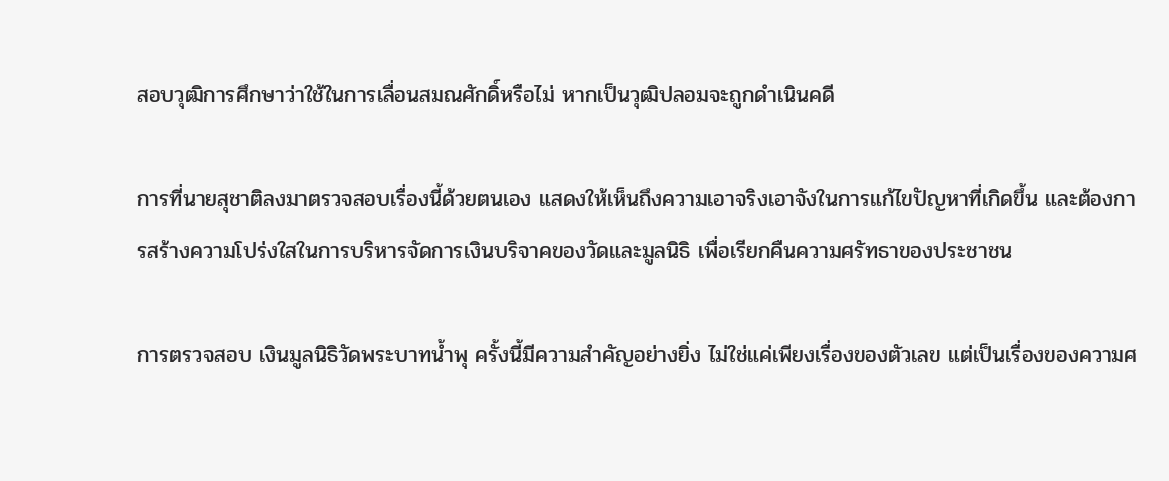สอบวุฒิการศึกษาว่าใช้ในการเลื่อนสมณศักดิ์หรือไม่ หากเป็นวุฒิปลอมจะถูกดำเนินคดี

การที่นายสุชาติลงมาตรวจสอบเรื่องนี้ด้วยตนเอง แสดงให้เห็นถึงความเอาจริงเอาจังในการแก้ไขปัญหาที่เกิดขึ้น และต้องการสร้างความโปร่งใสในการบริหารจัดการเงินบริจาคของวัดและมูลนิธิ เพื่อเรียกคืนความศรัทธาของประชาชน

การตรวจสอบ เงินมูลนิธิวัดพระบาทน้ำพุ ครั้งนี้มีความสำคัญอย่างยิ่ง ไม่ใช่แค่เพียงเรื่องของตัวเลข แต่เป็นเรื่องของความศ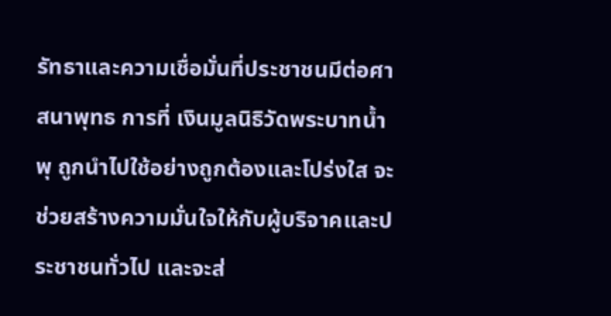รัทธาและความเชื่อมั่นที่ประชาชนมีต่อศาสนาพุทธ การที่ เงินมูลนิธิวัดพระบาทน้ำพุ ถูกนำไปใช้อย่างถูกต้องและโปร่งใส จะช่วยสร้างความมั่นใจให้กับผู้บริจาคและประชาชนทั่วไป และจะส่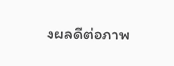งผลดีต่อภาพ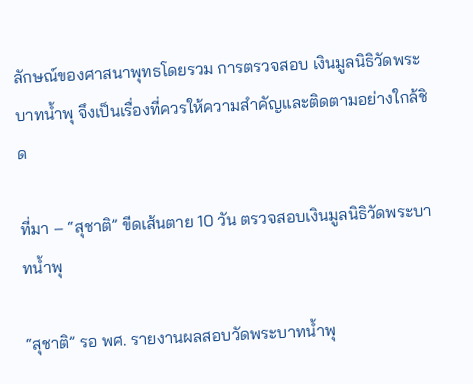ลักษณ์ของศาสนาพุทธโดยรวม การตรวจสอบ เงินมูลนิธิวัดพระบาทน้ำพุ จึงเป็นเรื่องที่ควรให้ความสำคัญและติดตามอย่างใกล้ชิด

ที่มา – “สุชาติ” ขีดเส้นตาย 10 วัน ตรวจสอบเงินมูลนิธิวัดพระบาทน้ำพุ

“สุชาติ” รอ พศ. รายงานผลสอบวัดพระบาทน้ำพุ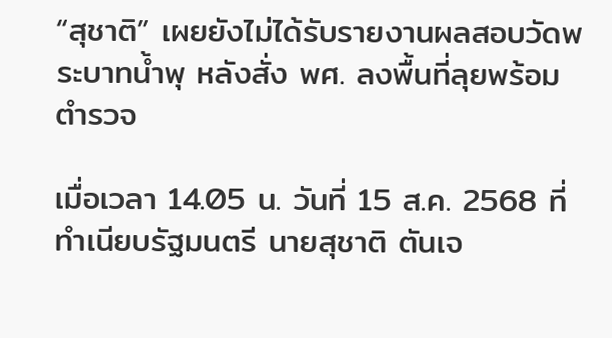“สุชาติ” เผยยังไม่ได้รับรายงานผลสอบวัดพระบาทน้ำพุ หลังสั่ง พศ. ลงพื้นที่ลุยพร้อมตำรวจ

เมื่อเวลา 14.05 น. วันที่ 15 ส.ค. 2568 ที่ทำเนียบรัฐมนตรี นายสุชาติ ตันเจ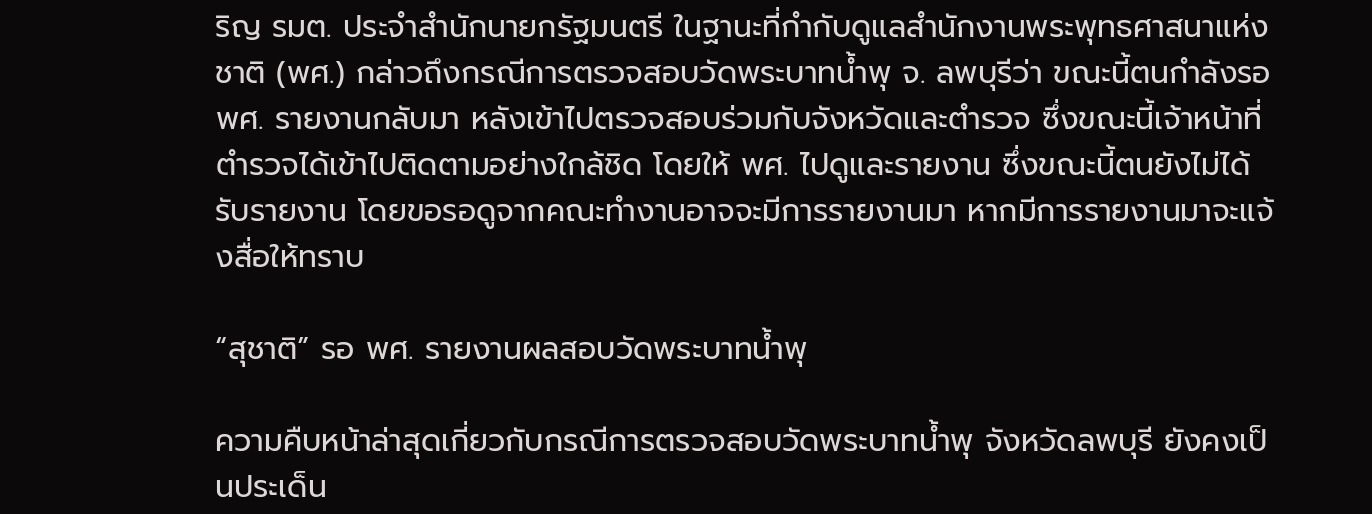ริญ รมต. ประจำสำนักนายกรัฐมนตรี ในฐานะที่กำกับดูแลสำนักงานพระพุทธศาสนาแห่งชาติ (พศ.) กล่าวถึงกรณีการตรวจสอบวัดพระบาทน้ำพุ จ. ลพบุรีว่า ขณะนี้ตนกำลังรอ พศ. รายงานกลับมา หลังเข้าไปตรวจสอบร่วมกับจังหวัดและตำรวจ ซึ่งขณะนี้เจ้าหน้าที่ตำรวจได้เข้าไปติดตามอย่างใกล้ชิด โดยให้ พศ. ไปดูและรายงาน ซึ่งขณะนี้ตนยังไม่ได้รับรายงาน โดยขอรอดูจากคณะทำงานอาจจะมีการรายงานมา หากมีการรายงานมาจะแจ้งสื่อให้ทราบ

“สุชาติ” รอ พศ. รายงานผลสอบวัดพระบาทน้ำพุ

ความคืบหน้าล่าสุดเกี่ยวกับกรณีการตรวจสอบวัดพระบาทน้ำพุ จังหวัดลพบุรี ยังคงเป็นประเด็น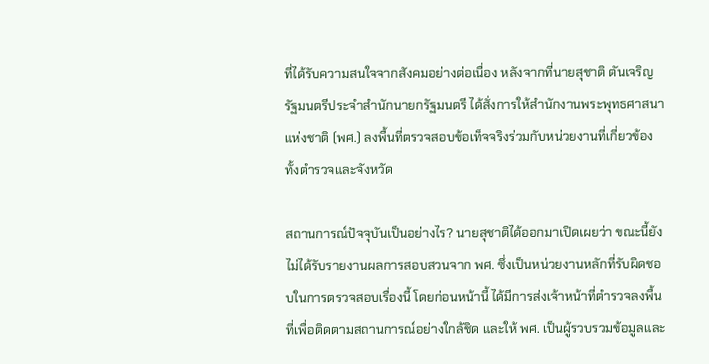ที่ได้รับความสนใจจากสังคมอย่างต่อเนื่อง หลังจากที่นายสุชาติ ตันเจริญ รัฐมนตรีประจำสำนักนายกรัฐมนตรี ได้สั่งการให้สำนักงานพระพุทธศาสนาแห่งชาติ (พศ.) ลงพื้นที่ตรวจสอบข้อเท็จจริงร่วมกับหน่วยงานที่เกี่ยวข้อง ทั้งตำรวจและจังหวัด

สถานการณ์ปัจจุบันเป็นอย่างไร? นายสุชาติได้ออกมาเปิดเผยว่า ขณะนี้ยังไม่ได้รับรายงานผลการสอบสวนจาก พศ. ซึ่งเป็นหน่วยงานหลักที่รับผิดชอบในการตรวจสอบเรื่องนี้ โดยก่อนหน้านี้ ได้มีการส่งเจ้าหน้าที่ตำรวจลงพื้นที่เพื่อติดตามสถานการณ์อย่างใกล้ชิด และให้ พศ. เป็นผู้รวบรวมข้อมูลและ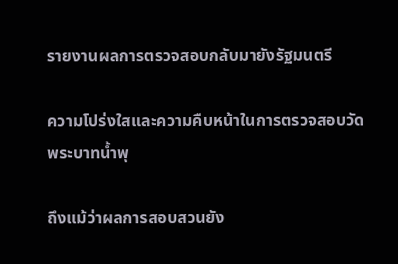รายงานผลการตรวจสอบกลับมายังรัฐมนตรี

ความโปร่งใสและความคืบหน้าในการตรวจสอบวัดพระบาทน้ำพุ

ถึงแม้ว่าผลการสอบสวนยัง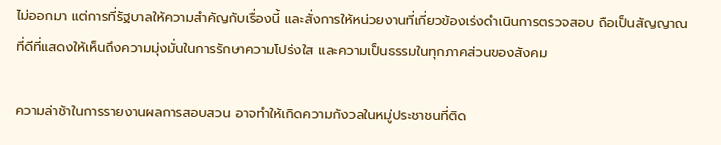ไม่ออกมา แต่การที่รัฐบาลให้ความสำคัญกับเรื่องนี้ และสั่งการให้หน่วยงานที่เกี่ยวข้องเร่งดำเนินการตรวจสอบ ถือเป็นสัญญาณที่ดีที่แสดงให้เห็นถึงความมุ่งมั่นในการรักษาความโปร่งใส และความเป็นธรรมในทุกภาคส่วนของสังคม

ความล่าช้าในการรายงานผลการสอบสวน อาจทำให้เกิดความกังวลในหมู่ประชาชนที่ติด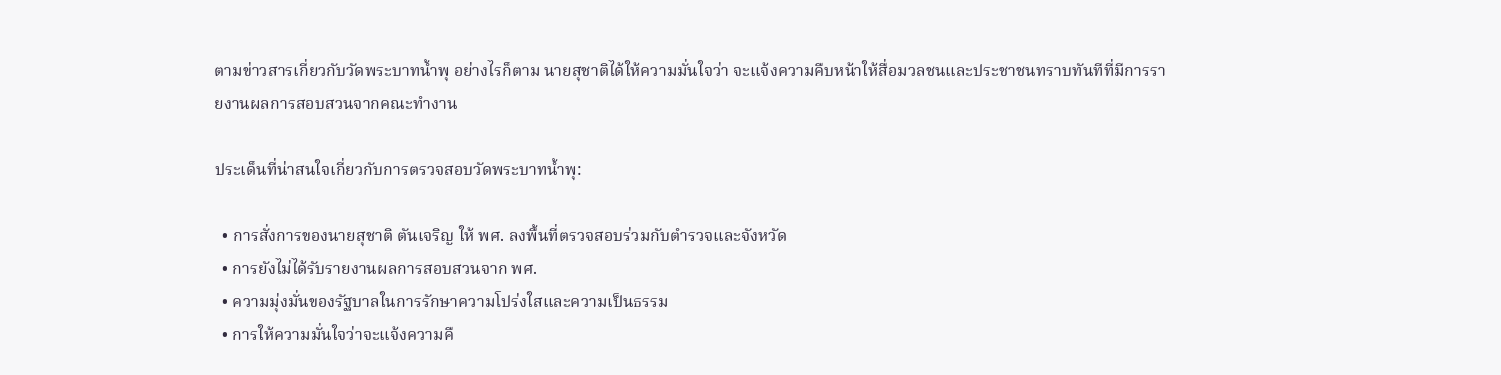ตามข่าวสารเกี่ยวกับวัดพระบาทน้ำพุ อย่างไรก็ตาม นายสุชาติได้ให้ความมั่นใจว่า จะแจ้งความคืบหน้าให้สื่อมวลชนและประชาชนทราบทันทีที่มีการรายงานผลการสอบสวนจากคณะทำงาน

ประเด็นที่น่าสนใจเกี่ยวกับการตรวจสอบวัดพระบาทน้ำพุ:

  • การสั่งการของนายสุชาติ ตันเจริญ ให้ พศ. ลงพื้นที่ตรวจสอบร่วมกับตำรวจและจังหวัด
  • การยังไม่ได้รับรายงานผลการสอบสวนจาก พศ.
  • ความมุ่งมั่นของรัฐบาลในการรักษาความโปร่งใสและความเป็นธรรม
  • การให้ความมั่นใจว่าจะแจ้งความคื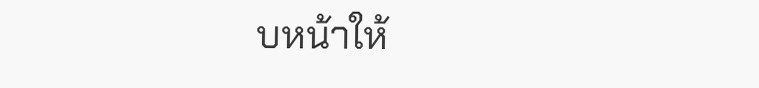บหน้าให้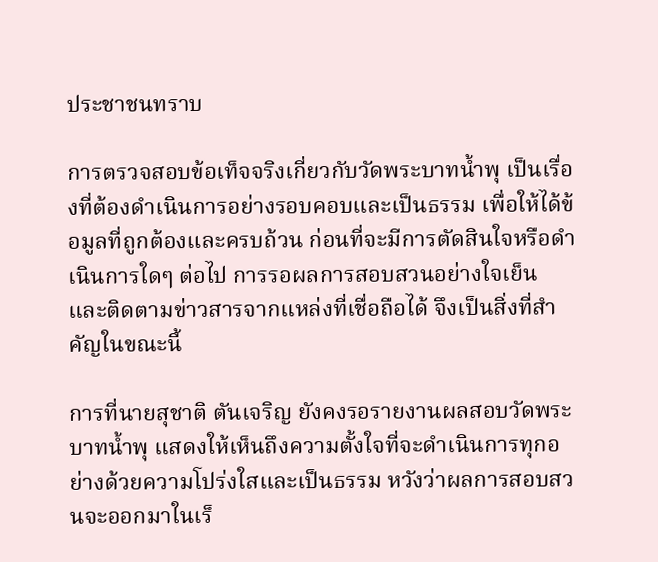ประชาชนทราบ

การตรวจสอบข้อเท็จจริงเกี่ยวกับวัดพระบาทน้ำพุ เป็นเรื่องที่ต้องดำเนินการอย่างรอบคอบและเป็นธรรม เพื่อให้ได้ข้อมูลที่ถูกต้องและครบถ้วน ก่อนที่จะมีการตัดสินใจหรือดำเนินการใดๆ ต่อไป การรอผลการสอบสวนอย่างใจเย็น และติดตามข่าวสารจากแหล่งที่เชื่อถือได้ จึงเป็นสิ่งที่สำคัญในขณะนี้

การที่นายสุชาติ ตันเจริญ ยังคงรอรายงานผลสอบวัดพระบาทน้ำพุ แสดงให้เห็นถึงความตั้งใจที่จะดำเนินการทุกอย่างด้วยความโปร่งใสและเป็นธรรม หวังว่าผลการสอบสวนจะออกมาในเร็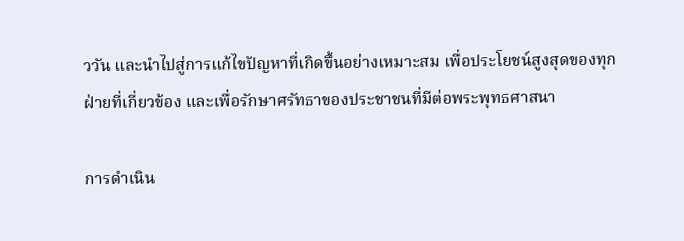ววัน และนำไปสู่การแก้ไขปัญหาที่เกิดขึ้นอย่างเหมาะสม เพื่อประโยชน์สูงสุดของทุกฝ่ายที่เกี่ยวข้อง และเพื่อรักษาศรัทธาของประชาชนที่มีต่อพระพุทธศาสนา

การดำเนิน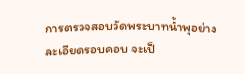การตรวจสอบวัดพระบาทน้ำพุอย่างละเอียดรอบคอบ จะเป็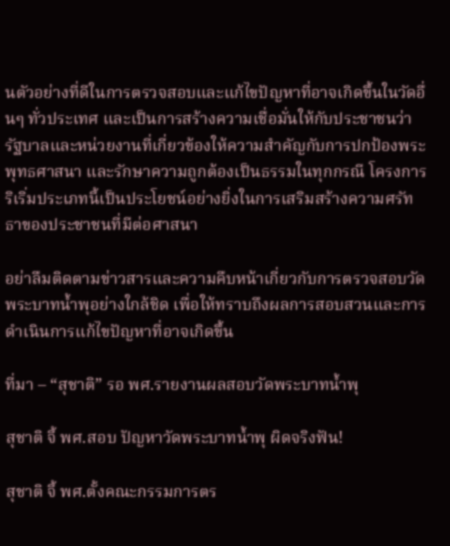นตัวอย่างที่ดีในการตรวจสอบและแก้ไขปัญหาที่อาจเกิดขึ้นในวัดอื่นๆ ทั่วประเทศ และเป็นการสร้างความเชื่อมั่นให้กับประชาชนว่า รัฐบาลและหน่วยงานที่เกี่ยวข้องให้ความสำคัญกับการปกป้องพระพุทธศาสนา และรักษาความถูกต้องเป็นธรรมในทุกกรณี โครงการริเริ่มประเภทนี้เป็นประโยชน์อย่างยิ่งในการเสริมสร้างความศรัทธาของประชาชนที่มีต่อศาสนา

อย่าลืมติดตามข่าวสารและความคืบหน้าเกี่ยวกับการตรวจสอบวัดพระบาทน้ำพุอย่างใกล้ชิด เพื่อให้ทราบถึงผลการสอบสวนและการดำเนินการแก้ไขปัญหาที่อาจเกิดขึ้น

ที่มา – “สุชาติ” รอ พศ.รายงานผลสอบวัดพระบาทน้ำพุ

สุชาติ จี้ พศ.สอบ ปัญหาวัดพระบาทน้ำพุ ผิดจริงฟัน!

สุชาติ จี้ พศ.ตั้งคณะกรรมการตร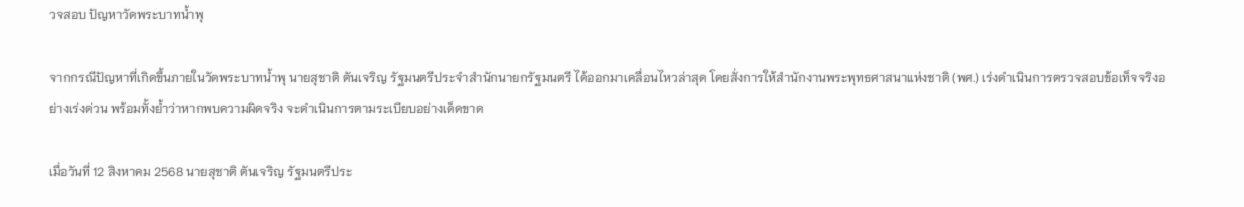วจสอบ ปัญหาวัดพระบาทน้ำพุ

จากกรณีปัญหาที่เกิดขึ้นภายในวัดพระบาทน้ำพุ นายสุชาติ ตันเจริญ รัฐมนตรีประจำสำนักนายกรัฐมนตรี ได้ออกมาเคลื่อนไหวล่าสุด โดยสั่งการให้สำนักงานพระพุทธศาสนาแห่งชาติ (พศ.) เร่งดำเนินการตรวจสอบข้อเท็จจริงอย่างเร่งด่วน พร้อมทั้งย้ำว่าหากพบความผิดจริง จะดำเนินการตามระเบียบอย่างเด็ดขาด

เมื่อวันที่ 12 สิงหาคม 2568 นายสุชาติ ตันเจริญ รัฐมนตรีประ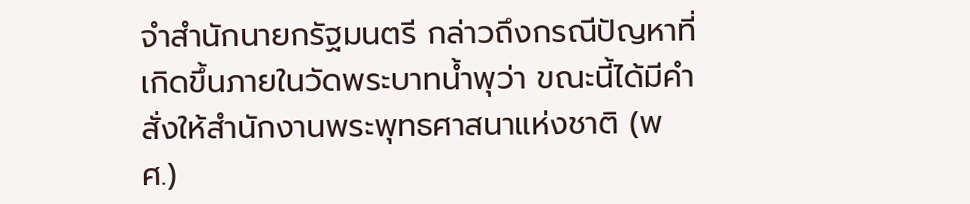จำสำนักนายกรัฐมนตรี กล่าวถึงกรณีปัญหาที่เกิดขึ้นภายในวัดพระบาทน้ำพุว่า ขณะนี้ได้มีคำสั่งให้สำนักงานพระพุทธศาสนาแห่งชาติ (พศ.)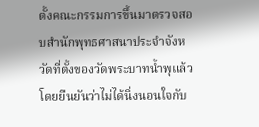ตั้งคณะกรรมการขึ้นมาตรวจสอบสำนักพุทธศาสนาประจำจังหวัดที่ตั้งของวัดพระบาทน้ำพุแล้ว โดยยืนยันว่าไม่ได้นิ่งนอนใจกับ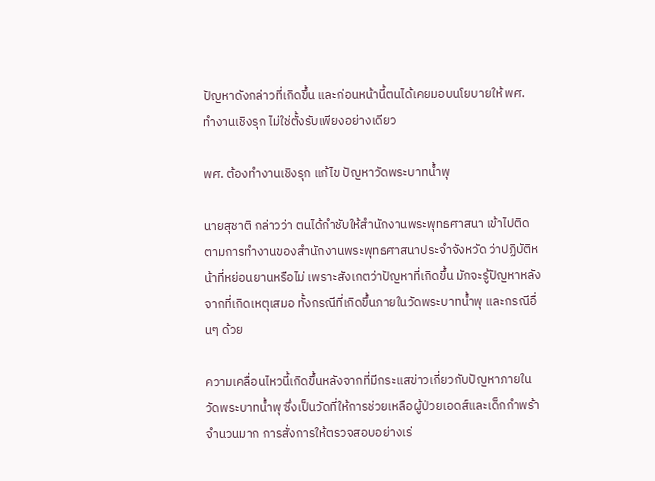ปัญหาดังกล่าวที่เกิดขึ้น และก่อนหน้านี้ตนได้เคยมอบนโยบายให้ พศ. ทำงานเชิงรุก ไม่ใช่ตั้งรับเพียงอย่างเดียว

พศ. ต้องทำงานเชิงรุก แก้ไข ปัญหาวัดพระบาทน้ำพุ

นายสุชาติ กล่าวว่า ตนได้กำชับให้สำนักงานพระพุทธศาสนา เข้าไปติดตามการทำงานของสำนักงานพระพุทธศาสนาประจำจังหวัด ว่าปฏิบัติหน้าที่หย่อนยานหรือไม่ เพราะสังเกตว่าปัญหาที่เกิดขึ้น มักจะรู้ปัญหาหลังจากที่เกิดเหตุเสมอ ทั้งกรณีที่เกิดขึ้นภายในวัดพระบาทน้ำพุ และกรณีอื่นๆ ด้วย

ความเคลื่อนไหวนี้เกิดขึ้นหลังจากที่มีกระแสข่าวเกี่ยวกับปัญหาภายในวัดพระบาทน้ำพุ ซึ่งเป็นวัดที่ให้การช่วยเหลือผู้ป่วยเอดส์และเด็กกำพร้าจำนวนมาก การสั่งการให้ตรวจสอบอย่างเร่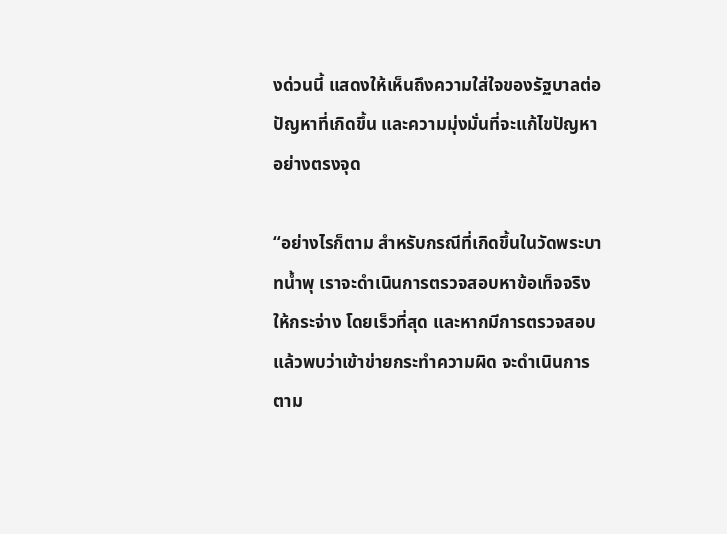งด่วนนี้ แสดงให้เห็นถึงความใส่ใจของรัฐบาลต่อปัญหาที่เกิดขึ้น และความมุ่งมั่นที่จะแก้ไขปัญหาอย่างตรงจุด

“อย่างไรก็ตาม สำหรับกรณีที่เกิดขึ้นในวัดพระบาทน้ำพุ เราจะดำเนินการตรวจสอบหาข้อเท็จจริงให้กระจ่าง โดยเร็วที่สุด และหากมีการตรวจสอบแล้วพบว่าเข้าข่ายกระทำความผิด จะดำเนินการตาม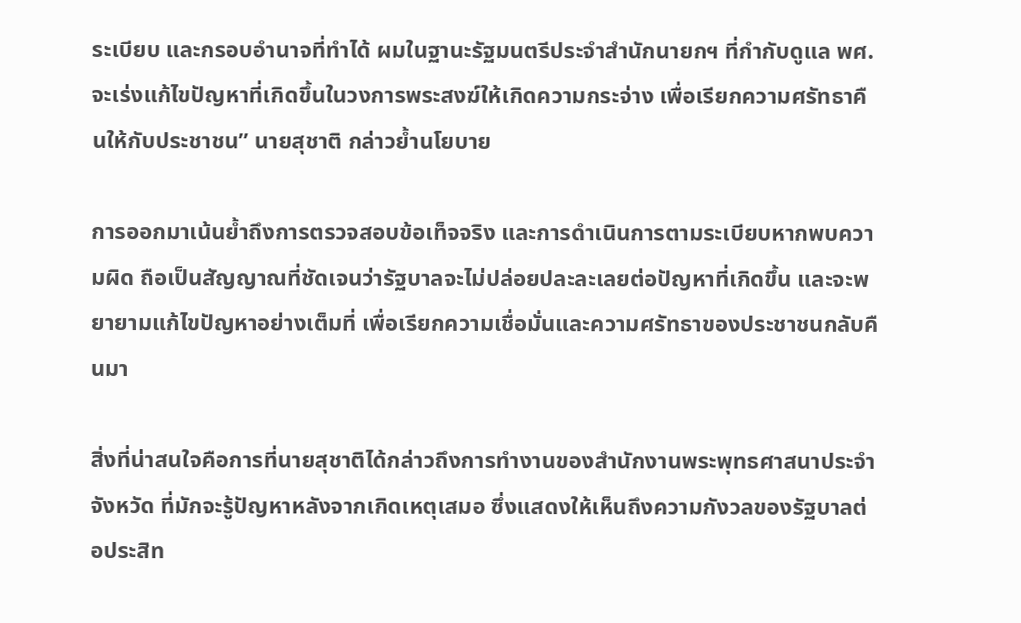ระเบียบ และกรอบอำนาจที่ทำได้ ผมในฐานะรัฐมนตรีประจำสำนักนายกฯ ที่กำกับดูแล พศ.จะเร่งแก้ไขปัญหาที่เกิดขึ้นในวงการพระสงฆ์ให้เกิดความกระจ่าง เพื่อเรียกความศรัทธาคืนให้กับประชาชน” นายสุชาติ กล่าวย้ำนโยบาย

การออกมาเน้นย้ำถึงการตรวจสอบข้อเท็จจริง และการดำเนินการตามระเบียบหากพบความผิด ถือเป็นสัญญาณที่ชัดเจนว่ารัฐบาลจะไม่ปล่อยปละละเลยต่อปัญหาที่เกิดขึ้น และจะพยายามแก้ไขปัญหาอย่างเต็มที่ เพื่อเรียกความเชื่อมั่นและความศรัทธาของประชาชนกลับคืนมา

สิ่งที่น่าสนใจคือการที่นายสุชาติได้กล่าวถึงการทำงานของสำนักงานพระพุทธศาสนาประจำจังหวัด ที่มักจะรู้ปัญหาหลังจากเกิดเหตุเสมอ ซึ่งแสดงให้เห็นถึงความกังวลของรัฐบาลต่อประสิท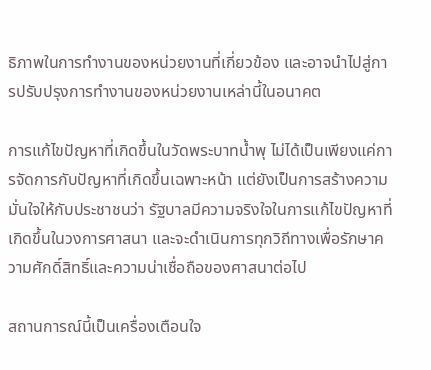ธิภาพในการทำงานของหน่วยงานที่เกี่ยวข้อง และอาจนำไปสู่การปรับปรุงการทำงานของหน่วยงานเหล่านี้ในอนาคต

การแก้ไขปัญหาที่เกิดขึ้นในวัดพระบาทน้ำพุ ไม่ได้เป็นเพียงแค่การจัดการกับปัญหาที่เกิดขึ้นเฉพาะหน้า แต่ยังเป็นการสร้างความมั่นใจให้กับประชาชนว่า รัฐบาลมีความจริงใจในการแก้ไขปัญหาที่เกิดขึ้นในวงการศาสนา และจะดำเนินการทุกวิถีทางเพื่อรักษาความศักดิ์สิทธิ์และความน่าเชื่อถือของศาสนาต่อไป

สถานการณ์นี้เป็นเครื่องเตือนใจ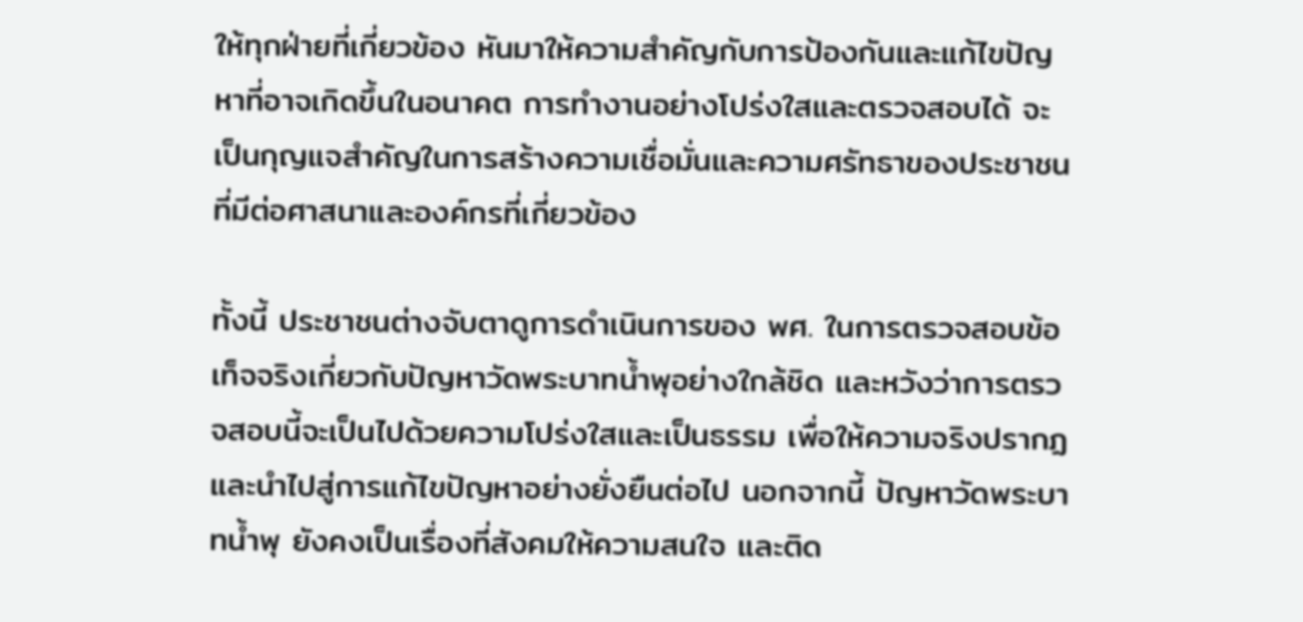ให้ทุกฝ่ายที่เกี่ยวข้อง หันมาให้ความสำคัญกับการป้องกันและแก้ไขปัญหาที่อาจเกิดขึ้นในอนาคต การทำงานอย่างโปร่งใสและตรวจสอบได้ จะเป็นกุญแจสำคัญในการสร้างความเชื่อมั่นและความศรัทธาของประชาชนที่มีต่อศาสนาและองค์กรที่เกี่ยวข้อง

ทั้งนี้ ประชาชนต่างจับตาดูการดำเนินการของ พศ. ในการตรวจสอบข้อเท็จจริงเกี่ยวกับปัญหาวัดพระบาทน้ำพุอย่างใกล้ชิด และหวังว่าการตรวจสอบนี้จะเป็นไปด้วยความโปร่งใสและเป็นธรรม เพื่อให้ความจริงปรากฏและนำไปสู่การแก้ไขปัญหาอย่างยั่งยืนต่อไป นอกจากนี้ ปัญหาวัดพระบาทน้ำพุ ยังคงเป็นเรื่องที่สังคมให้ความสนใจ และติด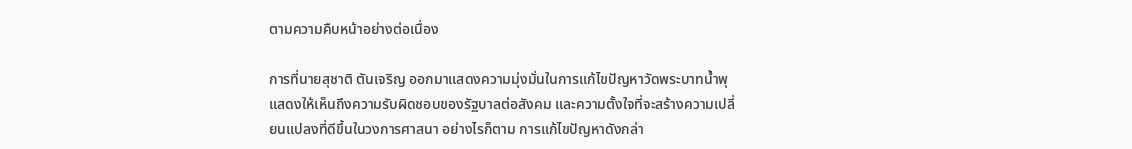ตามความคืบหน้าอย่างต่อเนื่อง

การที่นายสุชาติ ตันเจริญ ออกมาแสดงความมุ่งมั่นในการแก้ไขปัญหาวัดพระบาทน้ำพุ แสดงให้เห็นถึงความรับผิดชอบของรัฐบาลต่อสังคม และความตั้งใจที่จะสร้างความเปลี่ยนแปลงที่ดีขึ้นในวงการศาสนา อย่างไรก็ตาม การแก้ไขปัญหาดังกล่า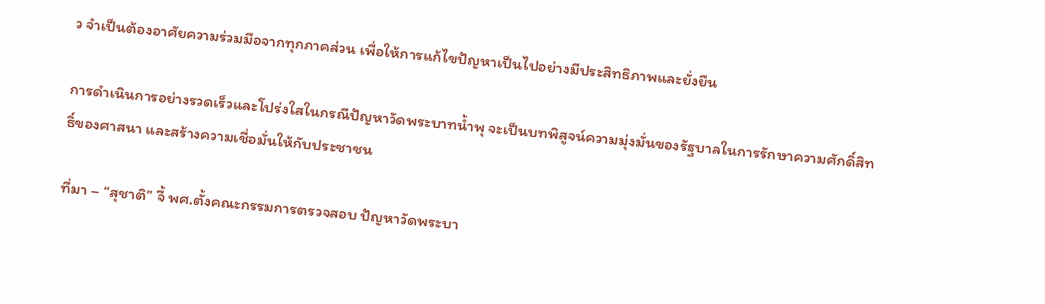ว จำเป็นต้องอาศัยความร่วมมือจากทุกภาคส่วน เพื่อให้การแก้ไขปัญหาเป็นไปอย่างมีประสิทธิภาพและยั่งยืน

การดำเนินการอย่างรวดเร็วและโปร่งใสในกรณีปัญหาวัดพระบาทน้ำพุ จะเป็นบทพิสูจน์ความมุ่งมั่นของรัฐบาลในการรักษาความศักดิ์สิทธิ์ของศาสนา และสร้างความเชื่อมั่นให้กับประชาชน

ที่มา – “สุชาติ” จี้ พศ.ตั้งคณะกรรมการตรวจสอบ ปัญหาวัดพระบา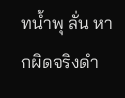ทน้ำพุ ลั่น หากผิดจริงดำ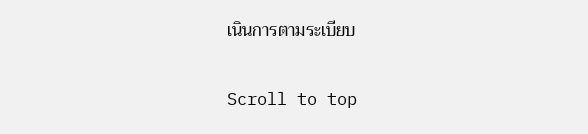เนินการตามระเบียบ

Scroll to top